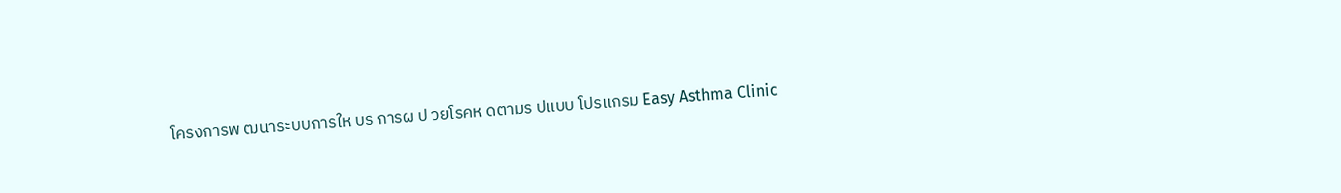โครงการพ ฒนาระบบการให บร การผ ป วยโรคห ดตามร ปแบบ โปรแกรม Easy Asthma Clinic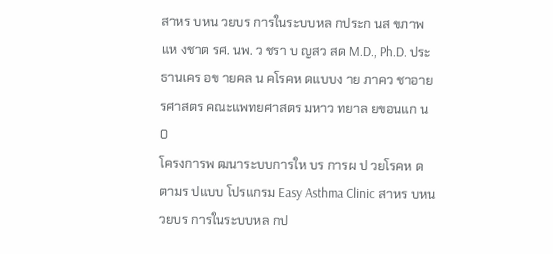สาหร บหน วยบร การในระบบหล กประก นส ขภาพแห งชาต รศ. นพ. ว ชรา บ ญสว สด M.D., Ph.D. ประธานเคร อข ายคล น คโรคห ดแบบง าย ภาคว ชาอาย รศาสตร คณะแพทยศาสตร มหาว ทยาล ยขอนแก น 0
โครงการพ ฒนาระบบการให บร การผ ป วยโรคห ดตามร ปแบบ โปรแกรม Easy Asthma Clinic สาหร บหน วยบร การในระบบหล กป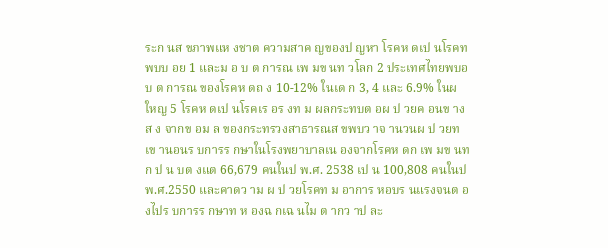ระก นส ขภาพแห งชาต ความสาค ญของป ญหา โรคห ดเป นโรคท พบบ อย 1 และม อ บ ต การณ เพ มข นท วโลก 2 ประเทศไทยพบอ บ ต การณ ของโรคห ดถ ง 10-12% ในเด ก 3, 4 และ 6.9% ในผ ใหญ 5 โรคห ดเป นโรคเร อร งท ม ผลกระทบต อผ ป วยค อนข างส ง จากข อม ล ของกระทรวงสาธารณส ขพบว าจ านวนผ ป วยท เข านอนร บการร กษาในโรงพยาบาลเน องจากโรคห ดก เพ มข นท ก ป น บต งแต 66,679 คนในป พ.ศ. 2538 เป น 100,808 คนในป พ.ศ.2550 และคาดว าม ผ ป วยโรคท ม อาการ หอบร นแรงจนต องไปร บการร กษาท ห องฉ กเฉ นไม ต ากว าป ละ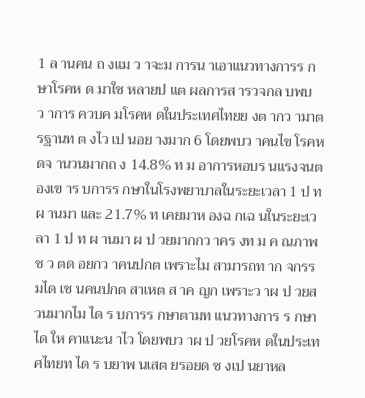1 ล านคน ถ งแม ว าจะม การน าเอาแนวทางการร กษาโรคห ด มาใช หลายป แต ผลการส ารวจกล บพบว าการ ควบค มโรคห ดในประเทศไทยย งต ากว ามาตรฐานท ต งไว เป นอย างมาก 6 โดยพบว าคนไข โรคห ดจ านวนมากถ ง 14.8% ท ม อาการหอบร นแรงจนต องเข าร บการร กษาในโรงพยาบาลในระยะเวลา 1 ป ท ผ านมา และ 21.7% ท เคยมาห องฉ กเฉ นในระยะเวลา 1 ป ท ผ านมา ผ ป วยมากกว าคร งท ม ค ณภาพช ว ตด อยกว าคนปกต เพราะไม สามารถท าก จกรรมได เช นคนปกต สาเหต ส าค ญก เพราะว าผ ป วยส วนมากไม ได ร บการร กษาตามท แนวทางการ ร กษาได ให คาแนะน าไว โดยพบว าผ ป วยโรคห ดในประเทศไทยท ได ร บยาพ นเสต ยรอยด ซ งเป นยาหล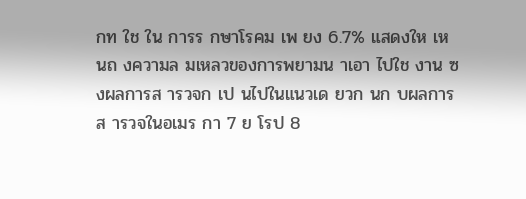กท ใช ใน การร กษาโรคม เพ ยง 6.7% แสดงให เห นถ งความล มเหลวของการพยามน าเอา ไปใช งาน ซ งผลการส ารวจก เป นไปในแนวเด ยวก นก บผลการส ารวจในอเมร กา 7 ย โรป 8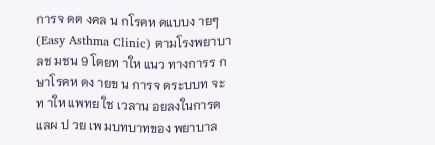การจ ดต งคล น กโรคห ดแบบง ายๆ (Easy Asthma Clinic) ตามโรงพยาบาลช มชน 9 โดยท าให แนว ทางการร กษาโรคห ดง ายข น การจ ดระบบท จะท าให แพทย ใช เวลาน อยลงในการด แลผ ป วย เพ มบทบาทของ พยาบาล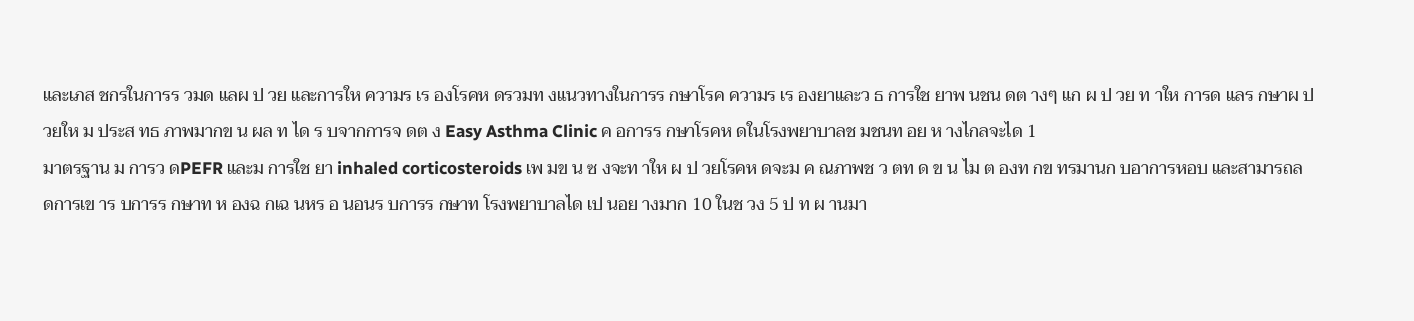และเภส ชกรในการร วมด แลผ ป วย และการให ความร เร องโรคห ดรวมท งแนวทางในการร กษาโรค ความร เร องยาและว ธ การใช ยาพ นชน ดต างๆ แก ผ ป วย ท าให การด แลร กษาผ ป วยให ม ประส ทธ ภาพมากข น ผล ท ได ร บจากการจ ดต ง Easy Asthma Clinic ค อการร กษาโรคห ดในโรงพยาบาลช มชนท อย ห างไกลจะได 1
มาตรฐาน ม การว ดPEFR และม การใช ยา inhaled corticosteroids เพ มข น ซ งจะท าให ผ ป วยโรคห ดจะม ค ณภาพช ว ตท ด ข น ไม ต องท กข ทรมานก บอาการหอบ และสามารถลดการเข าร บการร กษาท ห องฉ กเฉ นหร อ นอนร บการร กษาท โรงพยาบาลได เป นอย างมาก 10 ในช วง 5 ป ท ผ านมา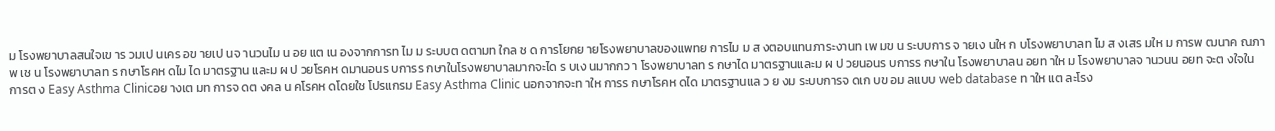ม โรงพยาบาลสนใจเข าร วมเป นเคร อข ายเป นจ านวนไม น อย แต เน องจากการท ไม ม ระบบต ดตามท ใกล ช ด การโยกย ายโรงพยาบาลของแพทย การไม ม ส งตอบแทนภาระงานท เพ มข น ระบบการ จ ายเง นให ก บโรงพยาบาลท ไม ส งเสร มให ม การพ ฒนาค ณภาพ เช น โรงพยาบาลท ร กษาโรคห ดไม ได มาตรฐาน และม ผ ป วยโรคห ดมานอนร บการร กษาในโรงพยาบาลมากจะได ร บเง นมากกว า โรงพยาบาลท ร กษาได มาตรฐานและม ผ ป วยนอนร บการร กษาใน โรงพยาบาลน อยท าให ม โรงพยาบาลจ านวนน อยท จะต งใจในการต ง Easy Asthma Clinicอย างเต มท การจ ดต งคล น คโรคห ดโดยใช โปรแกรม Easy Asthma Clinic นอกจากจะท าให การร กษาโรคห ดได มาตรฐานแล ว ย งม ระบบการจ ดเก บข อม ลแบบ web database ท าให แต ละโรง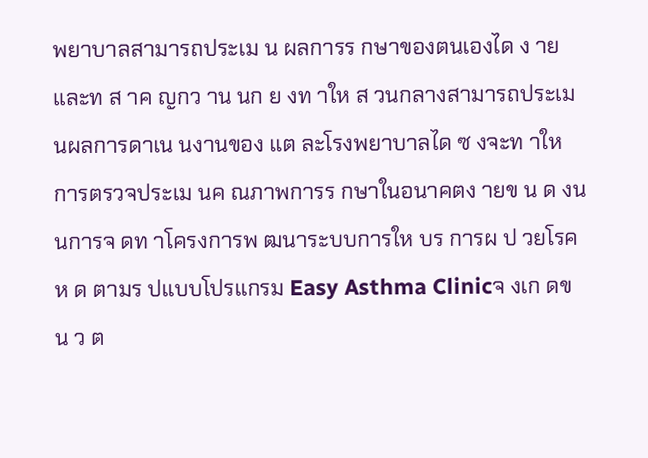พยาบาลสามารถประเม น ผลการร กษาของตนเองได ง าย และท ส าค ญกว าน นก ย งท าให ส วนกลางสามารถประเม นผลการดาเน นงานของ แต ละโรงพยาบาลได ซ งจะท าให การตรวจประเม นค ณภาพการร กษาในอนาคตง ายข น ด งน นการจ ดท าโครงการพ ฒนาระบบการให บร การผ ป วยโรคห ด ตามร ปแบบโปรแกรม Easy Asthma Clinicจ งเก ดข น ว ต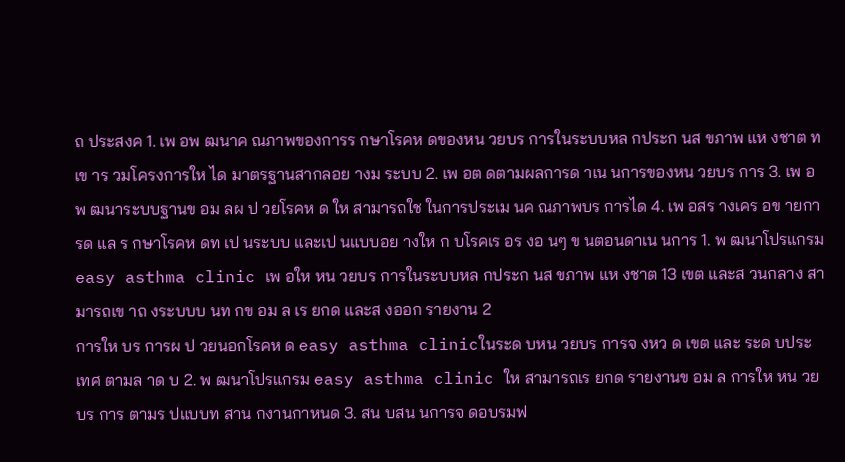ถ ประสงค 1. เพ อพ ฒนาค ณภาพของการร กษาโรคห ดของหน วยบร การในระบบหล กประก นส ขภาพ แห งชาต ท เข าร วมโครงการให ได มาตรฐานสากลอย างม ระบบ 2. เพ อต ดตามผลการด าเน นการของหน วยบร การ 3. เพ อพ ฒนาระบบฐานข อม ลผ ป วยโรคห ด ให สามารถใช ในการประเม นค ณภาพบร การได 4. เพ อสร างเคร อข ายการด แล ร กษาโรคห ดท เป นระบบ และเป นแบบอย างให ก บโรคเร อร งอ นๆ ข นตอนดาเน นการ 1. พ ฒนาโปรแกรม easy asthma clinic เพ อให หน วยบร การในระบบหล กประก นส ขภาพ แห งชาต 13 เขต และส วนกลาง สามารถเข าถ งระบบบ นท กข อม ล เร ยกด และส งออก รายงาน 2
การให บร การผ ป วยนอกโรคห ด easy asthma clinicในระด บหน วยบร การจ งหว ด เขต และ ระด บประเทศ ตามล าด บ 2. พ ฒนาโปรแกรม easy asthma clinic ให สามารถเร ยกด รายงานข อม ล การให หน วยบร การ ตามร ปแบบท สาน กงานกาหนด 3. สน บสน นการจ ดอบรมฟ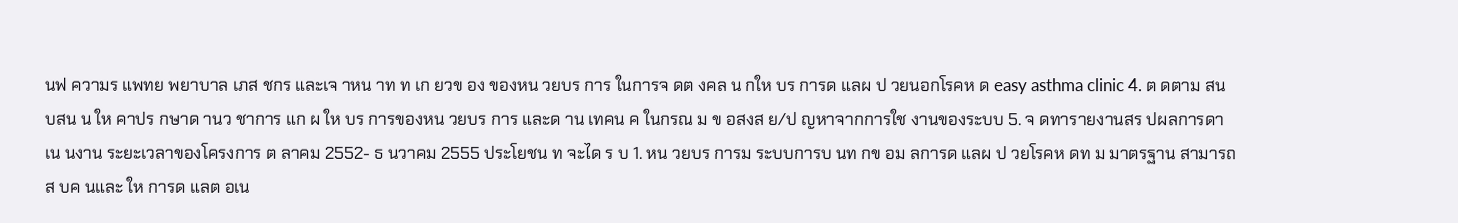นฟ ความร แพทย พยาบาล เภส ชกร และเจ าหน าท ท เก ยวข อง ของหน วยบร การ ในการจ ดต งคล น กให บร การด แลผ ป วยนอกโรคห ด easy asthma clinic 4. ต ดตาม สน บสน น ให คาปร กษาด านว ชาการ แก ผ ให บร การของหน วยบร การ และด าน เทคน ค ในกรณ ม ข อสงส ย/ป ญหาจากการใช งานของระบบ 5. จ ดทารายงานสร ปผลการดาเน นงาน ระยะเวลาของโครงการ ต ลาคม 2552- ธ นวาคม 2555 ประโยชน ท จะได ร บ 1. หน วยบร การม ระบบการบ นท กข อม ลการด แลผ ป วยโรคห ดท ม มาตรฐาน สามารถส บค นและ ให การด แลต อเน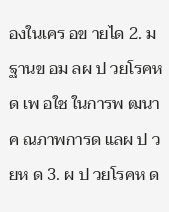องในเคร อข ายได 2. ม ฐานข อม ลผ ป วยโรคห ด เพ อใช ในการพ ฒนาค ณภาพการด แลผ ป วยห ด 3. ผ ป วยโรคห ด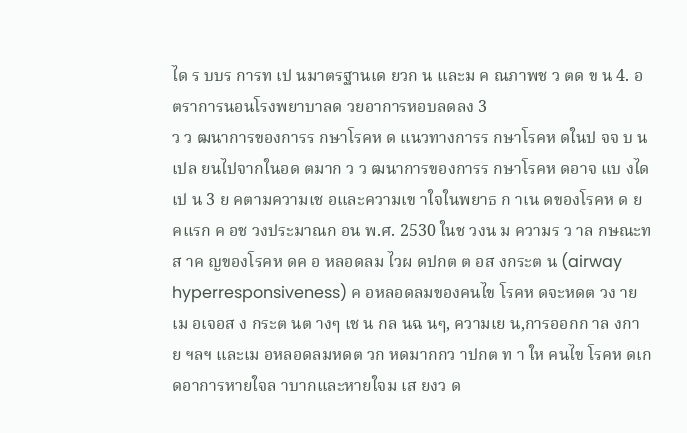ได ร บบร การท เป นมาตรฐานเด ยวก น และม ค ณภาพช ว ตด ข น 4. อ ตราการนอนโรงพยาบาลด วยอาการหอบลดลง 3
ว ว ฒนาการของการร กษาโรคห ด แนวทางการร กษาโรคห ดในป จจ บ นเปล ยนไปจากในอด ตมาก ว ว ฒนาการของการร กษาโรคห ดอาจ แบ งได เป น 3 ย คตามความเช อและความเข าใจในพยาธ ก าเน ดของโรคห ด ย คแรก ค อช วงประมาณก อน พ.ศ. 2530 ในช วงน ม ความร ว าล กษณะท ส าค ญของโรคห ดค อ หลอดลม ไวผ ดปกต ต อส งกระต น (airway hyperresponsiveness) ค อหลอดลมของคนไข โรคห ดจะหดต วง ายเม อเจอส ง กระต นต างๆ เช น กล นฉ นๆ, ความเย น,การออกก าล งกาย ฯลฯ และเม อหลอดลมหดต วก หดมากกว าปกต ท า ให คนไข โรคห ดเก ดอาการหายใจล าบากและหายใจม เส ยงว ด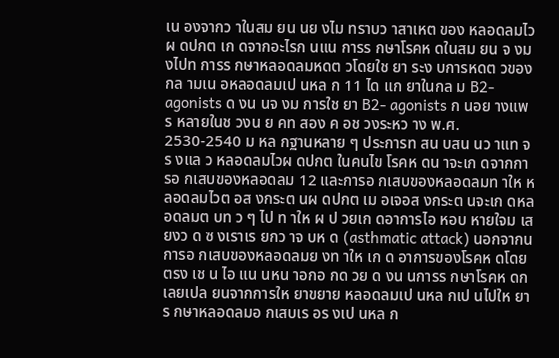เน องจากว าในสม ยน นย งไม ทราบว าสาเหต ของ หลอดลมไวผ ดปกต เก ดจากอะไรก นแน การร กษาโรคห ดในสม ยน จ งม งไปท การร กษาหลอดลมหดต วโดยใช ยา ระง บการหดต วของกล ามเน อหลอดลมเป นหล ก 11 ได แก ยาในกล ม B2-agonists ด งน นจ งม การใช ยา B2- agonists ก นอย างแพร หลายในช วงน ย คท สอง ค อช วงระหว าง พ.ศ. 2530-2540 ม หล กฐานหลาย ๆ ประการท สน บสน นว าแท จร งแล ว หลอดลมไวผ ดปกต ในคนไข โรคห ดน าจะเก ดจากการอ กเสบของหลอดลม 12 และการอ กเสบของหลอดลมท าให หลอดลมไวต อส งกระต นผ ดปกต เม อเจอส งกระต นจะเก ดหลอดลมต บท ว ๆ ไป ท าให ผ ป วยเก ดอาการไอ หอบ หายใจม เส ยงว ด ซ งเราเร ยกว าจ บห ด (asthmatic attack) นอกจากน การอ กเสบของหลอดลมย งท าให เก ด อาการของโรคห ดโดยตรง เช น ไอ แน นหน าอกอ กด วย ด งน นการร กษาโรคห ดก เลยเปล ยนจากการให ยาขยาย หลอดลมเป นหล กเป นไปให ยาร กษาหลอดลมอ กเสบเร อร งเป นหล ก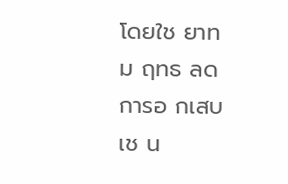โดยใช ยาท ม ฤทธ ลดการอ กเสบเช น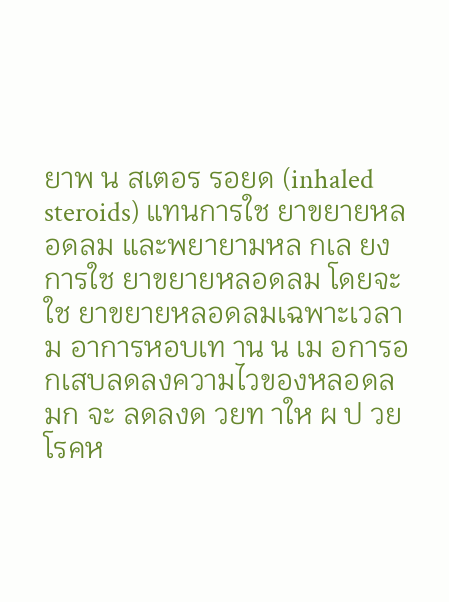ยาพ น สเตอร รอยด (inhaled steroids) แทนการใช ยาขยายหลอดลม และพยายามหล กเล ยงการใช ยาขยายหลอดลม โดยจะใช ยาขยายหลอดลมเฉพาะเวลาม อาการหอบเท าน น เม อการอ กเสบลดลงความไวของหลอดลมก จะ ลดลงด วยท าให ผ ป วยโรคห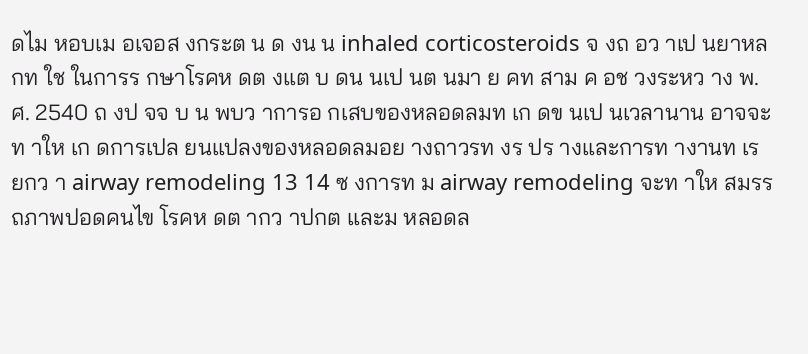ดไม หอบเม อเจอส งกระต น ด งน น inhaled corticosteroids จ งถ อว าเป นยาหล กท ใช ในการร กษาโรคห ดต งแต บ ดน นเป นต นมา ย คท สาม ค อช วงระหว าง พ.ศ. 2540 ถ งป จจ บ น พบว าการอ กเสบของหลอดลมท เก ดข นเป นเวลานาน อาจจะท าให เก ดการเปล ยนแปลงของหลอดลมอย างถาวรท งร ปร างและการท างานท เร ยกว า airway remodeling 13 14 ซ งการท ม airway remodeling จะท าให สมรรถภาพปอดคนไข โรคห ดต ากว าปกต และม หลอดล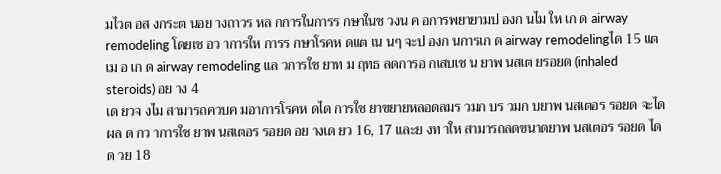มไวต อส งกระต นอย างถาวร หล กการในการร กษาในช วงน ค อการพยายามป องก นไม ให เก ด airway remodeling โดยเช อว าการให การร กษาโรคห ดแต เน นๆ จะป องก นการเก ด airway remodelingได 15 แต เม อ เก ด airway remodeling แล วการใช ยาท ม ฤทธ ลดการอ กเสบเช น ยาพ นสเต ยรอยด (inhaled steroids) อย าง 4
เด ยวจ งไม สามารถควบค มอาการโรคห ดได การใช ยาขยายหลอดลมร วมก บร วมก บยาพ นสเตอร รอยด จะได ผล ด กว าการใช ยาพ นสเตอร รอยด อย างเด ยว 16, 17 และย งท าให สามารถลดขนาดยาพ นสเตอร รอยด ได ด วย 18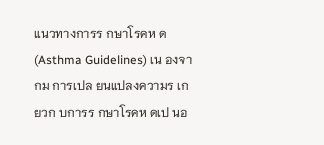แนวทางการร กษาโรคห ด (Asthma Guidelines) เน องจากม การเปล ยนแปลงความร เก ยวก บการร กษาโรคห ดเป นอ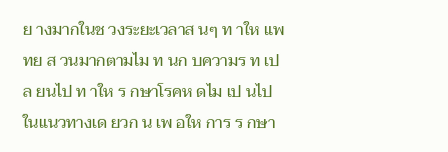ย างมากในช วงระยะเวลาส นๆ ท าให แพทย ส วนมากตามไม ท นก บความร ท เปล ยนไป ท าให ร กษาโรคห ดไม เป นไปในแนวทางเด ยวก น เพ อให การ ร กษา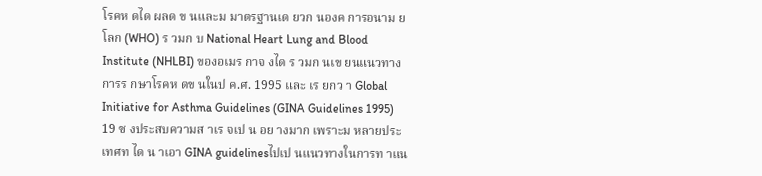โรคห ดได ผลด ข นและม มาตรฐานเด ยวก นองค การอนาม ยโลก (WHO) ร วมก บ National Heart Lung and Blood Institute (NHLBI) ของอเมร กาจ งได ร วมก นเข ยนแนวทางการร กษาโรคห ดข นในป ค.ศ. 1995 และ เร ยกว า Global Initiative for Asthma Guidelines (GINA Guidelines 1995) 19 ซ งประสบความส าเร จเป น อย างมาก เพราะม หลายประเทศท ได น าเอา GINA guidelinesไปเป นแนวทางในการท าแน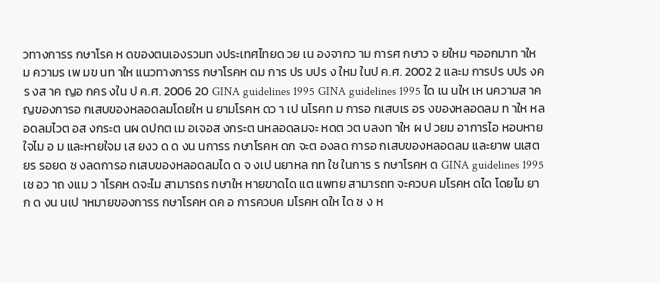วทางการร กษาโรค ห ดของตนเองรวมท งประเทศไทยด วย เน องจากว าม การศ กษาว จ ยใหม ๆออกมาท าให ม ความร เพ มข นท าให แนวทางการร กษาโรคห ดม การ ปร บปร ง ใหม ในป ค.ศ. 2002 2 และม การปร บปร งคร งส าค ญอ กคร งใน ป ค.ศ. 2006 20 GINA guidelines 1995 GINA guidelines 1995 ได เน นให เห นความส าค ญของการอ กเสบของหลอดลมโดยให น ยามโรคห ดว า เป นโรคท ม การอ กเสบเร อร งของหลอดลม ท าให หลอดลมไวต อส งกระต นผ ดปกต เม อเจอส งกระต นหลอดลมจะ หดต วต บลงท าให ผ ป วยม อาการไอ หอบหายใจไม อ ม และหายใจม เส ยงว ด ด งน นการร กษาโรคห ดก จะต องลด การอ กเสบของหลอดลม และยาพ นเสต ยร รอยด ซ งลดการอ กเสบของหลอดลมได ด จ งเป นยาหล กท ใช ในการ ร กษาโรคห ด GINA guidelines 1995 เช อว าถ งแม ว าโรคห ดจะไม สามารถร กษาให หายขาดได แต แพทย สามารถท จะควบค มโรคห ดได โดยไม ยาก ด งน นเป าหมายของการร กษาโรคห ดค อ การควบค มโรคห ดให ได ซ ง ห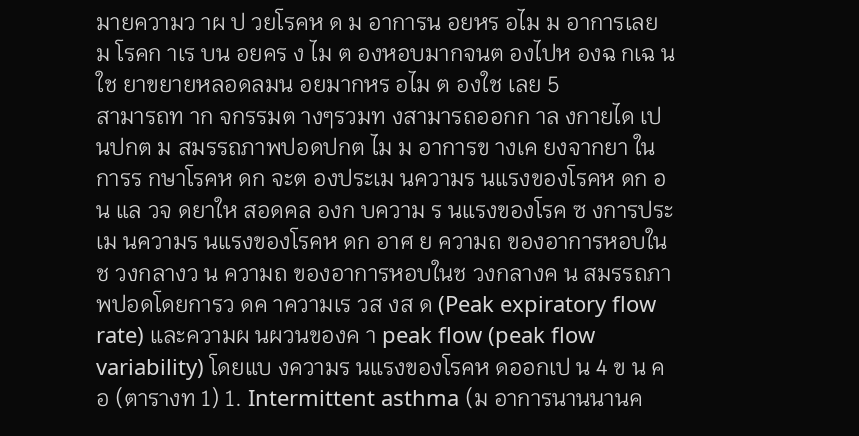มายความว าผ ป วยโรคห ด ม อาการน อยหร อไม ม อาการเลย ม โรคก าเร บน อยคร ง ไม ต องหอบมากจนต องไปห องฉ กเฉ น ใช ยาขยายหลอดลมน อยมากหร อไม ต องใช เลย 5
สามารถท าก จกรรมต างๆรวมท งสามารถออกก าล งกายได เป นปกต ม สมรรถภาพปอดปกต ไม ม อาการข างเค ยงจากยา ในการร กษาโรคห ดก จะต องประเม นความร นแรงของโรคห ดก อน แล วจ ดยาให สอดคล องก บความ ร นแรงของโรค ซ งการประเม นความร นแรงของโรคห ดก อาศ ย ความถ ของอาการหอบในช วงกลางว น ความถ ของอาการหอบในช วงกลางค น สมรรถภาพปอดโดยการว ดค าความเร วส งส ด (Peak expiratory flow rate) และความผ นผวนของค า peak flow (peak flow variability) โดยแบ งความร นแรงของโรคห ดออกเป น 4 ข น ค อ (ตารางท 1) 1. Intermittent asthma (ม อาการนานนานค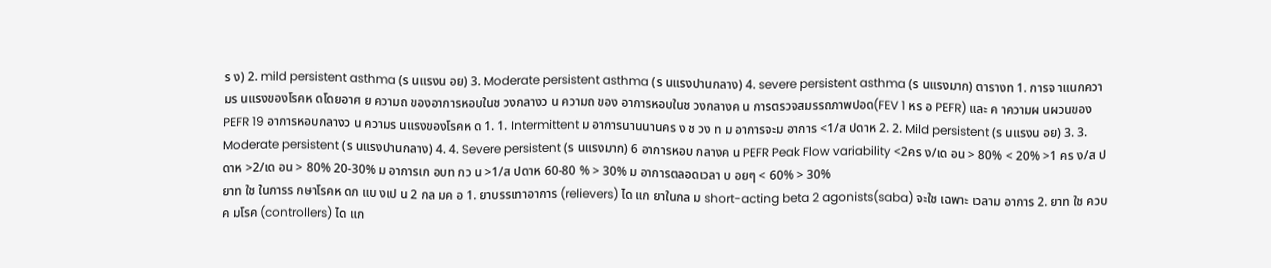ร ง) 2. mild persistent asthma (ร นแรงน อย) 3. Moderate persistent asthma (ร นแรงปานกลาง) 4. severe persistent asthma (ร นแรงมาก) ตารางท 1. การจ าแนกความร นแรงของโรคห ดโดยอาศ ย ความถ ของอาการหอบในช วงกลางว น ความถ ของ อาการหอบในช วงกลางค น การตรวจสมรรถภาพปอด(FEV 1 หร อ PEFR) และ ค าความผ นผวนของPEFR 19 อาการหอบกลางว น ความร นแรงของโรคห ด 1. 1. Intermittent ม อาการนานนานคร ง ช วง ท ม อาการจะม อาการ <1/ส ปดาห 2. 2. Mild persistent (ร นแรงน อย) 3. 3. Moderate persistent (ร นแรงปานกลาง) 4. 4. Severe persistent (ร นแรงมาก) 6 อาการหอบ กลางค น PEFR Peak Flow variability <2คร ง/เด อน > 80% < 20% >1 คร ง/ส ปดาห >2/เด อน > 80% 20-30% ม อาการเก อบท กว น >1/ส ปดาห 60-80 % > 30% ม อาการตลอดเวลา บ อยๆ < 60% > 30%
ยาท ใช ในการร กษาโรคห ดก แบ งเป น 2 กล มค อ 1. ยาบรรเทาอาการ (relievers) ได แก ยาในกล ม short-acting beta 2 agonists(saba) จะใช เฉพาะ เวลาม อาการ 2. ยาท ใช ควบค มโรค (controllers) ได แก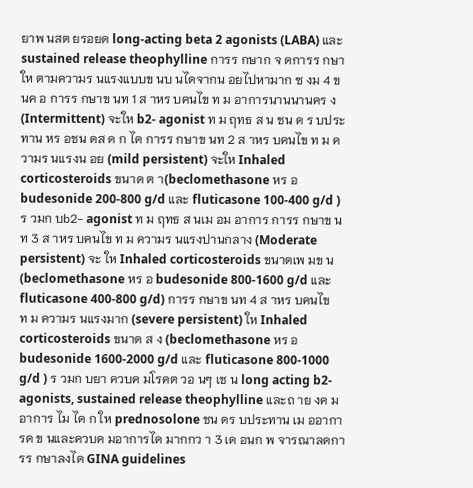ยาพ นสต ยรอยด long-acting beta 2 agonists (LABA) และ sustained release theophylline การร กษาก จ ดการร กษาให ตามความร นแรงแบบข นบ นไดจากน อยไปหามาก ซ งม 4 ข นค อ การร กษาข นท 1 ส าหร บคนไข ท ม อาการนานนานคร ง(Intermittent) จะให b2- agonist ท ม ฤทธ ส น ชน ด ร บประทาน หร อชน ดส ด ก ได การร กษาข นท 2 ส าหร บคนไข ท ม ความร นแรงน อย (mild persistent) จะให Inhaled corticosteroids ขนาด ต า(beclomethasone หร อ budesonide 200-800 g/d และ fluticasone 100-400 g/d ) ร วมก บb2- agonist ท ม ฤทธ ส นเม อม อาการ การร กษาข นท 3 ส าหร บคนไข ท ม ความร นแรงปานกลาง (Moderate persistent) จะ ให Inhaled corticosteroids ขนาดเพ มข น (beclomethasone หร อ budesonide 800-1600 g/d และ fluticasone 400-800 g/d) การร กษาข นท 4 ส าหร บคนไข ท ม ความร นแรงมาก (severe persistent) ให Inhaled corticosteroids ขนาด ส ง (beclomethasone หร อ budesonide 1600-2000 g/d และ fluticasone 800-1000 g/d ) ร วมก บยา ควบค มโรคต วอ นๆ เช น long acting b2-agonists, sustained release theophylline และถ าย งค มอาการ ไม ได ก ให prednosolone ชน ดร บประทาน เม ออาการด ข นและควบค มอาการได มากกว า 3 เด อนก พ จารณาลดการร กษาลงได GINA guidelines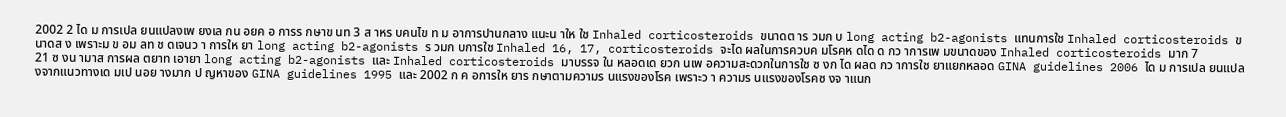2002 2 ได ม การเปล ยนแปลงเพ ยงเล กน อยค อ การร กษาข นท 3 ส าหร บคนไข ท ม อาการปานกลาง แนะน าให ใช Inhaled corticosteroids ขนาดต าร วมก บ long acting b2-agonists แทนการใช Inhaled corticosteroids ขนาดส ง เพราะม ข อม ลท ช ดเจนว า การให ยา long acting b2-agonists ร วมก บการใช Inhaled 16, 17, corticosteroids จะได ผลในการควบค มโรคห ดได ด กว าการเพ มขนาดของ Inhaled corticosteroids มาก 7
21 ซ งน ามาส การผล ตยาท เอายา long acting b2-agonists และ Inhaled corticosteroids มาบรรจ ใน หลอดเด ยวก นเพ อความสะดวกในการใช ซ งก ได ผลด กว าการใช ยาแยกหลอด GINA guidelines 2006 ได ม การเปล ยนแปลงจากแนวทางเด มเป นอย างมาก ป ญหาของ GINA guidelines 1995 และ 2002 ก ค อการให ยาร กษาตามความร นแรงของโรค เพราะว า ความร นแรงของโรคซ งจ าแนก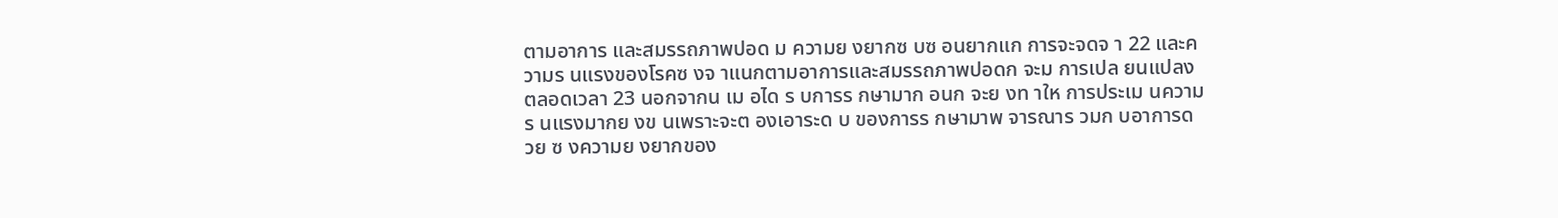ตามอาการ และสมรรถภาพปอด ม ความย งยากซ บซ อนยากแก การจะจดจ า 22 และความร นแรงของโรคซ งจ าแนกตามอาการและสมรรถภาพปอดก จะม การเปล ยนแปลงตลอดเวลา 23 นอกจากน เม อได ร บการร กษามาก อนก จะย งท าให การประเม นความร นแรงมากย งข นเพราะจะต องเอาระด บ ของการร กษามาพ จารณาร วมก บอาการด วย ซ งความย งยากของ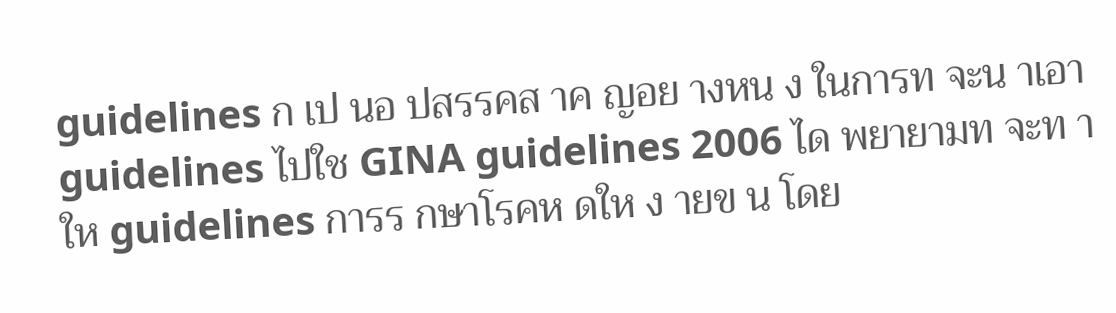guidelines ก เป นอ ปสรรคส าค ญอย างหน ง ในการท จะน าเอา guidelines ไปใช GINA guidelines 2006 ได พยายามท จะท าให guidelines การร กษาโรคห ดให ง ายข น โดย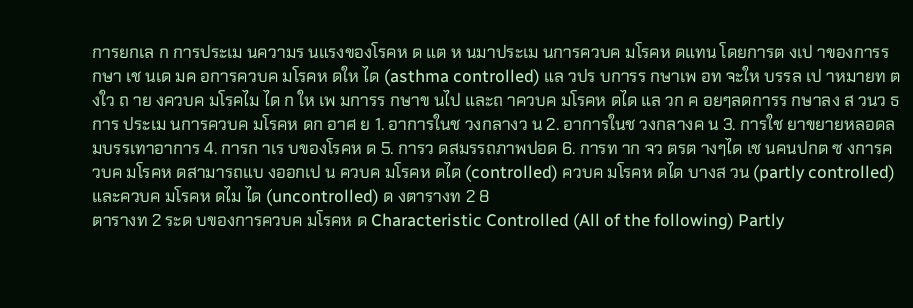การยกเล ก การประเม นความร นแรงของโรคห ด แต ห นมาประเม นการควบค มโรคห ดแทน โดยการต งเป าของการร กษา เช นเด มค อการควบค มโรคห ดให ได (asthma controlled) แล วปร บการร กษาเพ อท จะให บรรล เป าหมายท ต งใว ถ าย งควบค มโรคไม ได ก ให เพ มการร กษาข นไป และถ าควบค มโรคห ดได แล วก ค อยๆลดการร กษาลง ส วนว ธ การ ประเม นการควบค มโรคห ดก อาศ ย 1. อาการในช วงกลางว น 2. อาการในช วงกลางค น 3. การใช ยาขยายหลอดลมบรรเทาอาการ 4. การก าเร บของโรคห ด 5. การว ดสมรรถภาพปอด 6. การท าก จว ตรต างๆได เช นคนปกต ซ งการควบค มโรคห ดสามารถแบ งออกเป น ควบค มโรคห ดได (controlled) ควบค มโรคห ดได บางส วน (partly controlled) และควบค มโรคห ดไม ได (uncontrolled) ด งตารางท 2 8
ตารางท 2 ระด บของการควบค มโรคห ด Characteristic Controlled (All of the following) Partly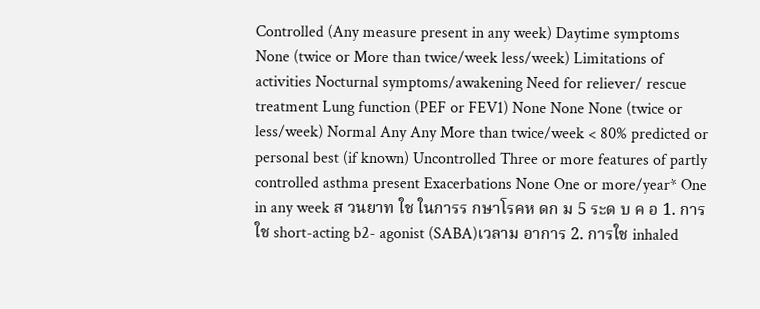Controlled (Any measure present in any week) Daytime symptoms None (twice or More than twice/week less/week) Limitations of activities Nocturnal symptoms/awakening Need for reliever/ rescue treatment Lung function (PEF or FEV1) None None None (twice or less/week) Normal Any Any More than twice/week < 80% predicted or personal best (if known) Uncontrolled Three or more features of partly controlled asthma present Exacerbations None One or more/year* One in any week ส วนยาท ใช ในการร กษาโรคห ดก ม 5 ระด บ ค อ 1. การใช short-acting b2- agonist (SABA)เวลาม อาการ 2. การใช inhaled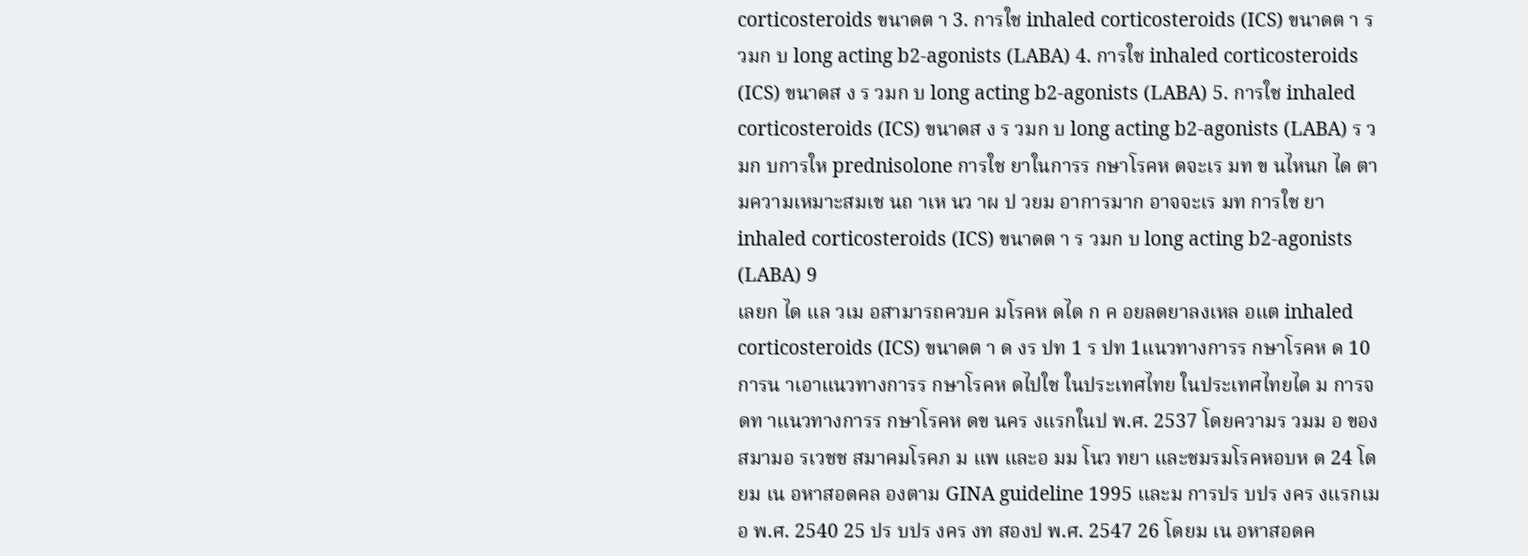corticosteroids ขนาดต า 3. การใช inhaled corticosteroids (ICS) ขนาดต า ร วมก บ long acting b2-agonists (LABA) 4. การใช inhaled corticosteroids (ICS) ขนาดส ง ร วมก บ long acting b2-agonists (LABA) 5. การใช inhaled corticosteroids (ICS) ขนาดส ง ร วมก บ long acting b2-agonists (LABA) ร วมก บการให prednisolone การใช ยาในการร กษาโรคห ดจะเร มท ข นไหนก ได ตามความเหมาะสมเช นถ าเห นว าผ ป วยม อาการมาก อาจจะเร มท การใช ยา inhaled corticosteroids (ICS) ขนาดต า ร วมก บ long acting b2-agonists (LABA) 9
เลยก ได แล วเม อสามารถควบค มโรคห ดได ก ค อยลดยาลงเหล อแต inhaled corticosteroids (ICS) ขนาดต า ด งร ปท 1 ร ปท 1แนวทางการร กษาโรคห ด 10
การน าเอาแนวทางการร กษาโรคห ดไปใช ในประเทศไทย ในประเทศไทยได ม การจ ดท าแนวทางการร กษาโรคห ดข นคร งแรกในป พ.ศ. 2537 โดยความร วมม อ ของสมามอ รเวชช สมาคมโรคภ ม แพ และอ มม โนว ทยา และชมรมโรคหอบห ด 24 โดยม เน อหาสอดคล องตาม GINA guideline 1995 และม การปร บปร งคร งแรกเม อ พ.ศ. 2540 25 ปร บปร งคร งท สองป พ.ศ. 2547 26 โดยม เน อหาสอดค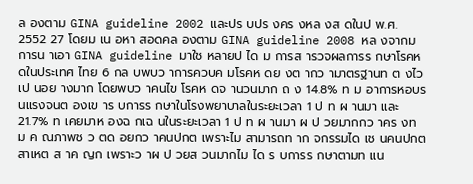ล องตาม GINA guideline 2002 และปร บปร งคร งหล งส ดในป พ.ศ. 2552 27 โดยม เน อหา สอดคล องตาม GINA guideline 2008 หล งจากม การน าเอา GINA guideline มาใช หลายป ได ม การส ารวจผลการร กษาโรคห ดในประเทศ ไทย 6 กล บพบว าการควบค มโรคห ดย งต ากว ามาตรฐานท ต งไว เป นอย างมาก โดยพบว าคนไข โรคห ดจ านวนมาก ถ ง 14.8% ท ม อาการหอบร นแรงจนต องเข าร บการร กษาในโรงพยาบาลในระยะเวลา 1 ป ท ผ านมา และ 21.7% ท เคยมาห องฉ กเฉ นในระยะเวลา 1 ป ท ผ านมา ผ ป วยมากกว าคร งท ม ค ณภาพช ว ตด อยกว าคนปกต เพราะไม สามารถท าก จกรรมได เช นคนปกต สาเหต ส าค ญก เพราะว าผ ป วยส วนมากไม ได ร บการร กษาตามท แน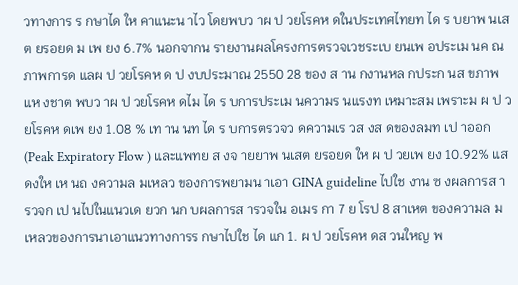วทางการ ร กษาได ให คาแนะน าไว โดยพบว าผ ป วยโรคห ดในประเทศไทยท ได ร บยาพ นเสต ยรอยด ม เพ ยง 6.7% นอกจากน รายงานผลโครงการตรวจเวชระเบ ยนเพ อประเม นค ณภาพการด แลผ ป วยโรคห ด ป งบประมาณ 2550 28 ของ ส าน กงานหล กประก นส ขภาพแห งชาต พบว าผ ป วยโรคห ดไม ได ร บการประเม นความร นแรงท เหมาะสม เพราะม ผ ป วยโรคห ดเพ ยง 1.08 % เท าน นท ได ร บการตรวจว ดความเร วส งส ดของลมท เป าออก (Peak Expiratory Flow ) และแพทย ส งจ ายยาพ นเสต ยรอยด ให ผ ป วยเพ ยง 10.92% แสดงให เห นถ งความล มเหลว ของการพยามน าเอา GINA guideline ไปใช งาน ซ งผลการส ารวจก เป นไปในแนวเด ยวก นก บผลการส ารวจใน อเมร กา 7 ย โรป 8 สาเหต ของความล มเหลวของการนาเอาแนวทางการร กษาไปใช ได แก 1. ผ ป วยโรคห ดส วนใหญ พ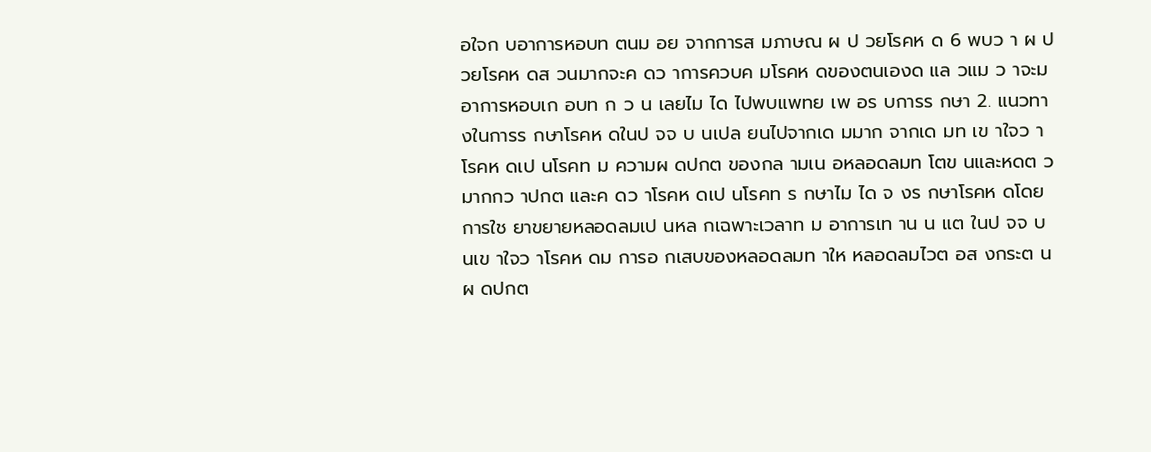อใจก บอาการหอบท ตนม อย จากการส มภาษณ ผ ป วยโรคห ด 6 พบว า ผ ป วยโรคห ดส วนมากจะค ดว าการควบค มโรคห ดของตนเองด แล วแม ว าจะม อาการหอบเก อบท ก ว น เลยไม ได ไปพบแพทย เพ อร บการร กษา 2. แนวทางในการร กษาโรคห ดในป จจ บ นเปล ยนไปจากเด มมาก จากเด มท เข าใจว าโรคห ดเป นโรคท ม ความผ ดปกต ของกล ามเน อหลอดลมท โตข นและหดต วมากกว าปกต และค ดว าโรคห ดเป นโรคท ร กษาไม ได จ งร กษาโรคห ดโดยการใช ยาขยายหลอดลมเป นหล กเฉพาะเวลาท ม อาการเท าน น แต ในป จจ บ นเข าใจว าโรคห ดม การอ กเสบของหลอดลมท าให หลอดลมไวต อส งกระต นผ ดปกต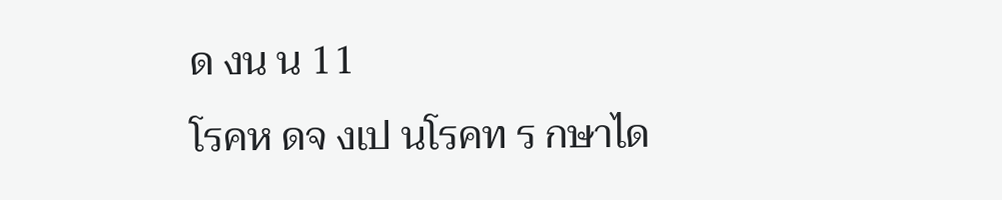ด งน น 11
โรคห ดจ งเป นโรคท ร กษาได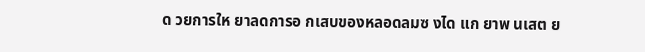ด วยการให ยาลดการอ กเสบของหลอดลมซ งได แก ยาพ นเสต ย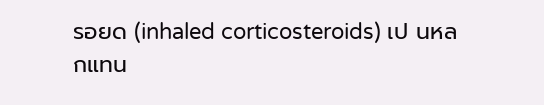รอยด (inhaled corticosteroids) เป นหล กแทน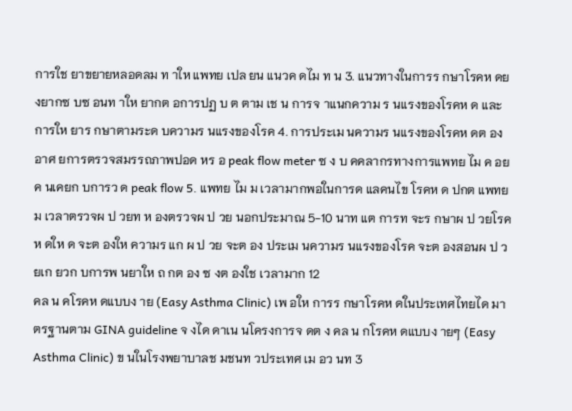การใช ยาขยายหลอดลม ท าให แพทย เปล ยน แนวค ดไม ท น 3. แนวทางในการร กษาโรคห ดย งยากซ บซ อนท าให ยากต อการปฏ บ ต ตาม เช น การจ าแนกความ ร นแรงของโรคห ด และการให ยาร กษาตามระด บความร นแรงของโรค 4. การประเม นความร นแรงของโรคห ดต องอาศ ยการตรวจสมรรถภาพปอด หร อ peak flow meter ซ ง บ คคลากรทางการแพทย ไม ค อยค นเคยก บการว ด peak flow 5. แพทย ไม ม เวลามากพอในการด แลคนไข โรคห ด ปกต แพทย ม เวลาตรวจผ ป วยท ห องตรวจผ ป วย นอกประมาณ 5-10 นาท แต การท จะร กษาผ ป วยโรคห ดให ด จะต องให ความร แก ผ ป วย จะต อง ประเม นความร นแรงของโรค จะต องสอนผ ป วยเก ยวก บการพ นยาให ถ กต อง ซ งต องใช เวลามาก 12
คล น คโรคห ดแบบง าย (Easy Asthma Clinic) เพ อให การร กษาโรคห ดในประเทศไทยได มาตรฐานตาม GINA guideline จ งได ดาเน นโครงการจ ดต ง คล น กโรคห ดแบบง ายๆ (Easy Asthma Clinic) ข นในโรงพยาบาลช มชนท วประเทศ เม อว นท 3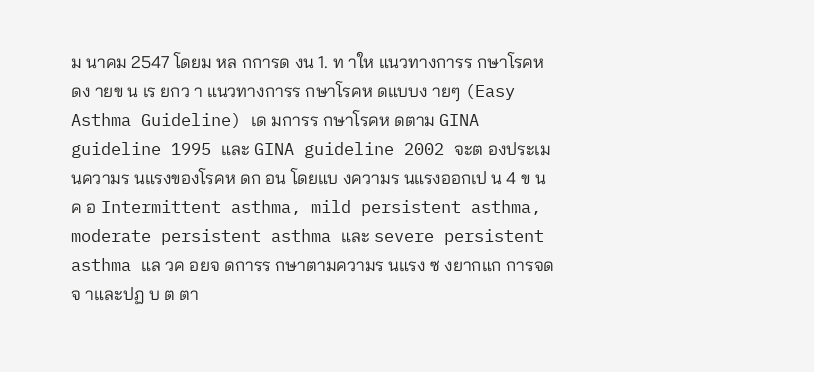ม นาคม 2547 โดยม หล กการด งน 1. ท าให แนวทางการร กษาโรคห ดง ายข น เร ยกว า แนวทางการร กษาโรคห ดแบบง ายๆ (Easy Asthma Guideline) เด มการร กษาโรคห ดตาม GINA guideline 1995 และ GINA guideline 2002 จะต องประเม นความร นแรงของโรคห ดก อน โดยแบ งความร นแรงออกเป น 4 ข น ค อ Intermittent asthma, mild persistent asthma, moderate persistent asthma และ severe persistent asthma แล วค อยจ ดการร กษาตามความร นแรง ซ งยากแก การจดจ าและปฏ บ ต ตา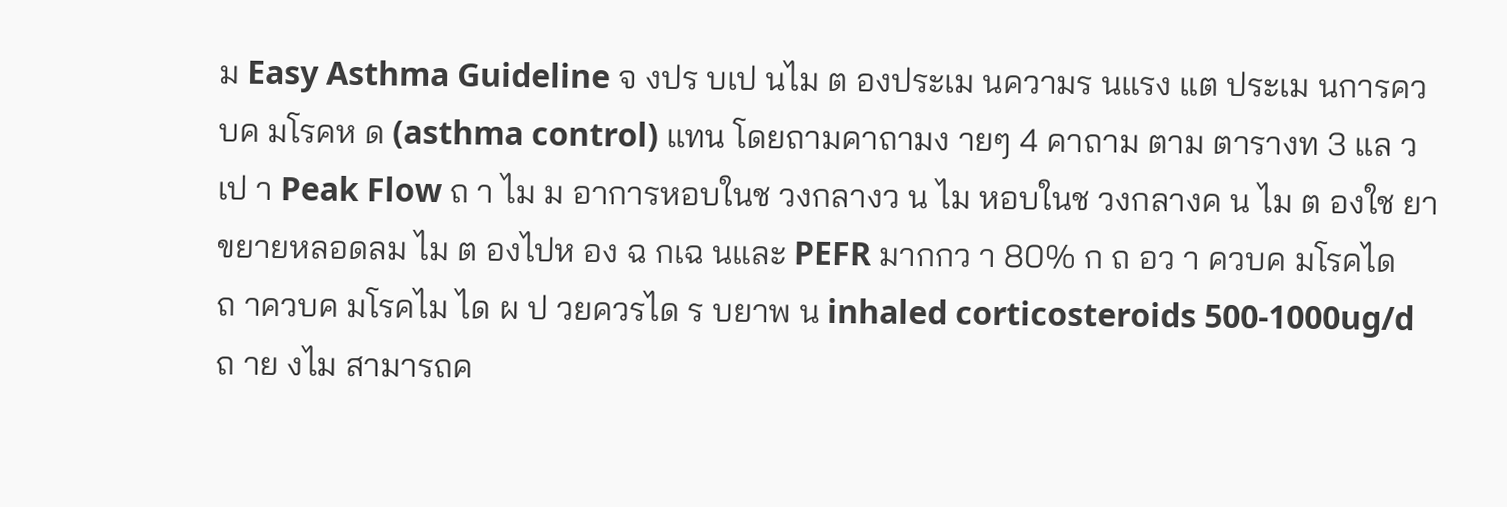ม Easy Asthma Guideline จ งปร บเป นไม ต องประเม นความร นแรง แต ประเม นการควบค มโรคห ด (asthma control) แทน โดยถามคาถามง ายๆ 4 คาถาม ตาม ตารางท 3 แล วเป า Peak Flow ถ า ไม ม อาการหอบในช วงกลางว น ไม หอบในช วงกลางค น ไม ต องใช ยาขยายหลอดลม ไม ต องไปห อง ฉ กเฉ นและ PEFR มากกว า 80% ก ถ อว า ควบค มโรคได ถ าควบค มโรคไม ได ผ ป วยควรได ร บยาพ น inhaled corticosteroids 500-1000ug/d ถ าย งไม สามารถค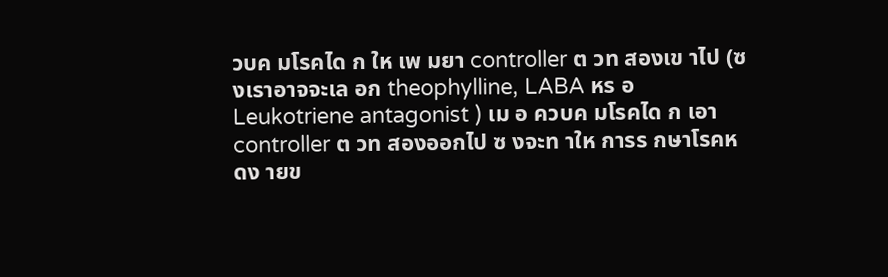วบค มโรคได ก ให เพ มยา controller ต วท สองเข าไป (ซ งเราอาจจะเล อก theophylline, LABA หร อ Leukotriene antagonist ) เม อ ควบค มโรคได ก เอา controller ต วท สองออกไป ซ งจะท าให การร กษาโรคห ดง ายข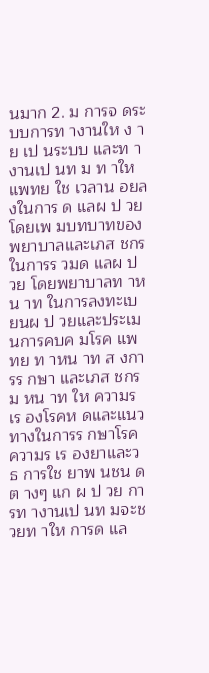นมาก 2. ม การจ ดระบบการท างานให ง าย เป นระบบ และท างานเป นท ม ท าให แพทย ใช เวลาน อยลงในการ ด แลผ ป วย โดยเพ มบทบาทของพยาบาลและเภส ชกรในการร วมด แลผ ป วย โดยพยาบาลท าหน าท ในการลงทะเบ ยนผ ป วยและประเม นการคบค มโรค แพทย ท าหน าท ส งการร กษา และเภส ชกรม หน าท ให ความร เร องโรคห ดและแนวทางในการร กษาโรค ความร เร องยาและว ธ การใช ยาพ นชน ด ต างๆ แก ผ ป วย การท างานเป นท มจะช วยท าให การด แล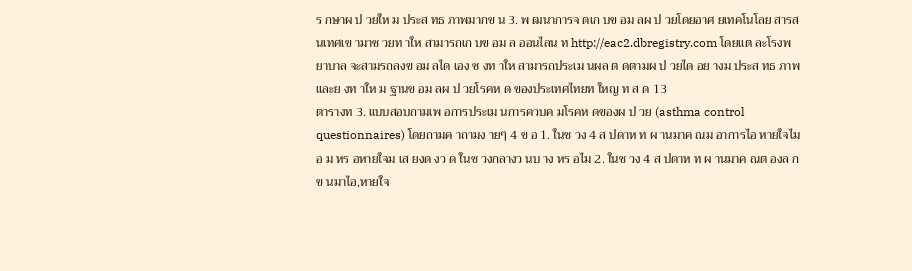ร กษาผ ป วยให ม ประส ทธ ภาพมากข น 3. พ ฒนาการจ ดเก บข อม ลผ ป วยโดยอาศ ยเทคโนโลย สารสนเทศเข ามาช วยท าให สามารถเก บข อม ล ออนไลน ท http://eac2.dbregistry.com โดยแต ละโรงพยาบาล จะสามรถลงข อม ลได เอง ซ งท าให สามารถประเม นผล ต ดตามผ ป วยได อย างม ประส ทธ ภาพ และย งท าให ม ฐานข อม ลผ ป วยโรคห ด ของประเทศไทยท ใหญ ท ส ด 13
ตารางท 3. แบบสอบถามเพ อการประเม นการควบค มโรคห ดของผ ป วย (asthma control questionnaires) โดยถามค าถามง ายๆ 4 ข อ 1. ในช วง 4 ส ปดาห ท ผ านมาค ณม อาการไอ หายใจไม อ ม หร อหายใจม เส ยงด งว ด ในช วงกลางว นบ าง หร อไม 2. ในช วง 4 ส ปดาห ท ผ านมาค ณต องล กข นมาไอ,หายใจ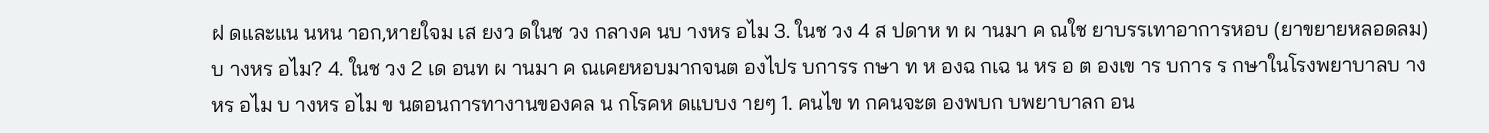ฝ ดและแน นหน าอก,หายใจม เส ยงว ดในช วง กลางค นบ างหร อไม 3. ในช วง 4 ส ปดาห ท ผ านมา ค ณใช ยาบรรเทาอาการหอบ (ยาขยายหลอดลม)บ างหร อไม? 4. ในช วง 2 เด อนท ผ านมา ค ณเคยหอบมากจนต องไปร บการร กษา ท ห องฉ กเฉ น หร อ ต องเข าร บการ ร กษาในโรงพยาบาลบ างหร อไม บ างหร อไม ข นตอนการทางานของคล น กโรคห ดแบบง ายๆ 1. คนไข ท กคนจะต องพบก บพยาบาลก อน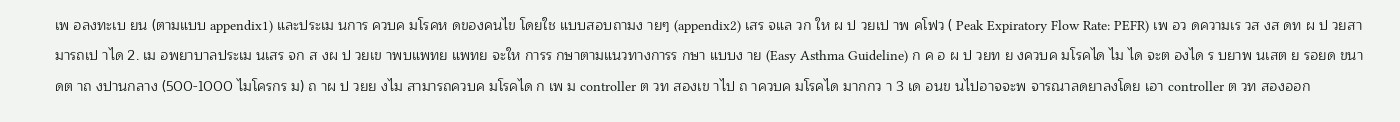เพ อลงทะเบ ยน (ตามแบบ appendix1) และประเม นการ ควบค มโรคห ดของคนไข โดยใช แบบสอบถามง ายๆ (appendix2) เสร จแล วก ให ผ ป วยเป าพ คโฟว ( Peak Expiratory Flow Rate: PEFR) เพ อว ดความเร วส งส ดท ผ ป วยสามารถเป าได 2. เม อพยาบาลประเม นเสร จก ส งผ ป วยเข าพบแพทย แพทย จะให การร กษาตามแนวทางการร กษา แบบง าย (Easy Asthma Guideline) ก ค อ ผ ป วยท ย งควบค มโรคได ไม ได จะต องได ร บยาพ นเสต ย รอยด ขนาดต าถ งปานกลาง (500-1000 ไมโครกร ม) ถ าผ ป วยย งไม สามารถควบค มโรคได ก เพ ม controller ต วท สองเข าไป ถ าควบค มโรคได มากกว า 3 เด อนข นไปอาจจะพ จารณาลดยาลงโดย เอา controller ต วท สองออก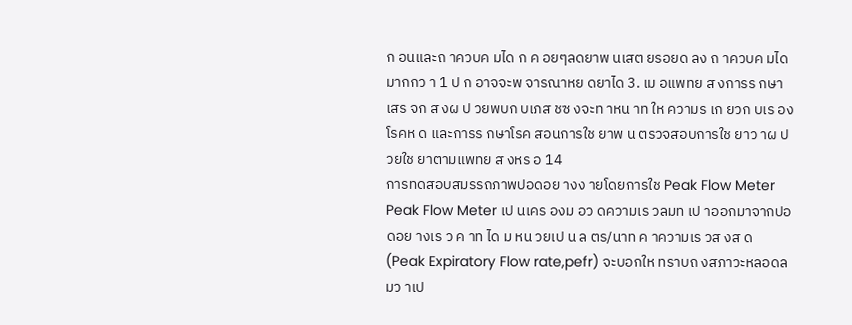ก อนและถ าควบค มได ก ค อยๆลดยาพ นเสต ยรอยด ลง ถ าควบค มได มากกว า 1 ป ก อาจจะพ จารณาหย ดยาได 3. เม อแพทย ส งการร กษาเสร จก ส งผ ป วยพบก บเภส ชซ งจะท าหน าท ให ความร เก ยวก บเร องโรคห ด และการร กษาโรค สอนการใช ยาพ น ตรวจสอบการใช ยาว าผ ป วยใช ยาตามแพทย ส งหร อ 14
การทดสอบสมรรถภาพปอดอย างง ายโดยการใช Peak Flow Meter Peak Flow Meter เป นเคร องม อว ดความเร วลมท เป าออกมาจากปอดอย างเร ว ค าท ได ม หน วยเป น ล ตร/นาท ค าความเร วส งส ด (Peak Expiratory Flow rate,pefr) จะบอกให ทราบถ งสภาวะหลอดลมว าเป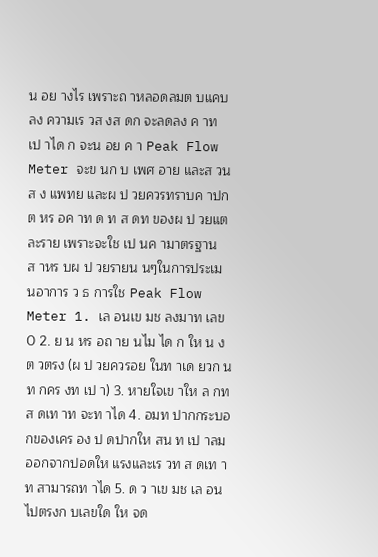น อย างไร เพราะถ าหลอดลมต บแคบลง ความเร วส งส ดก จะลดลง ค าท เป าได ก จะน อย ค า Peak Flow Meter จะข นก บ เพศ อาย และส วนส ง แพทย และผ ป วยควรทราบค าปกต หร อค าท ด ท ส ดท ของผ ป วยแต ละราย เพราะจะใช เป นค ามาตรฐานส าหร บผ ป วยรายน นๆในการประเม นอาการ ว ธ การใช Peak Flow Meter 1. เล อนเข มช ลงมาท เลข 0 2. ย น หร อถ าย นไม ได ก ให น งต วตรง (ผ ป วยควรอย ในท าเด ยวก นท กคร งท เป า) 3. หายใจเข าให ล กท ส ดเท าท จะท าได 4. อมท ปากกระบอกของเคร อง ป ดปากให สน ท เป าลมออกจากปอดให แรงและเร วท ส ดเท าท สามารถท าได 5. ด ว าเข มช เล อนไปตรงก บเลขใด ให จด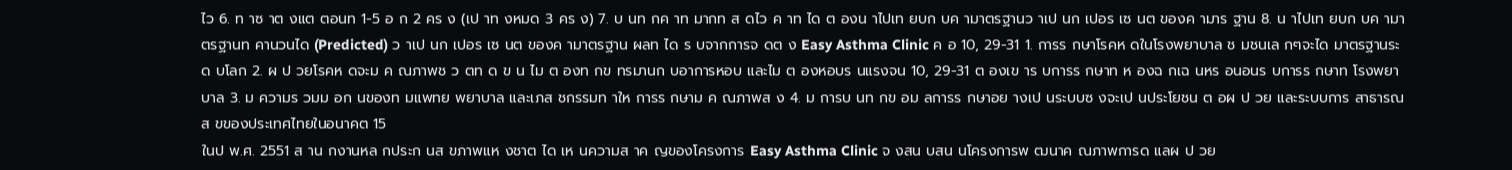ไว 6. ท าซ าต งแต ตอนท 1-5 อ ก 2 คร ง (เป าท งหมด 3 คร ง) 7. บ นท กค าท มากท ส ดไว ค าท ได ต องน าไปเท ยบก บค ามาตรฐานว าเป นก เปอร เซ นต ของค ามาร ฐาน 8. น าไปเท ยบก บค ามาตรฐานท คานวนได (Predicted) ว าเป นก เปอร เซ นต ของค ามาตรฐาน ผลท ได ร บจากการจ ดต ง Easy Asthma Clinic ค อ 10, 29-31 1. การร กษาโรคห ดในโรงพยาบาล ช มชนเล กๆจะได มาตรฐานระด บโลก 2. ผ ป วยโรคห ดจะม ค ณภาพช ว ตท ด ข น ไม ต องท กข ทรมานก บอาการหอบ และไม ต องหอบร นแรงจน 10, 29-31 ต องเข าร บการร กษาท ห องฉ กเฉ นหร อนอนร บการร กษาท โรงพยาบาล 3. ม ความร วมม อก นของท มแพทย พยาบาล และเภส ชกรรมท าให การร กษาม ค ณภาพส ง 4. ม การบ นท กข อม ลการร กษาอย างเป นระบบซ งจะเป นประโยชน ต อผ ป วย และระบบการ สาธารณส ขของประเทศไทยในอนาคต 15
ในป พ.ศ. 2551 ส าน กงานหล กประก นส ขภาพแห งชาต ได เห นความส าค ญของโครงการ Easy Asthma Clinic จ งสน บสน นโครงการพ ฒนาค ณภาพการด แลผ ป วย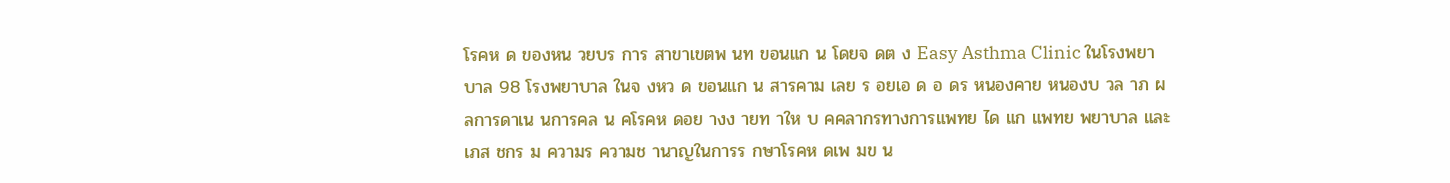โรคห ด ของหน วยบร การ สาขาเขตพ นท ขอนแก น โดยจ ดต ง Easy Asthma Clinic ในโรงพยาบาล 98 โรงพยาบาล ในจ งหว ด ขอนแก น สารคาม เลย ร อยเอ ด อ ดร หนองคาย หนองบ วล าภ ผลการดาเน นการคล น คโรคห ดอย างง ายท าให บ คคลากรทางการแพทย ได แก แพทย พยาบาล และเภส ชกร ม ความร ความช านาญในการร กษาโรคห ดเพ มข น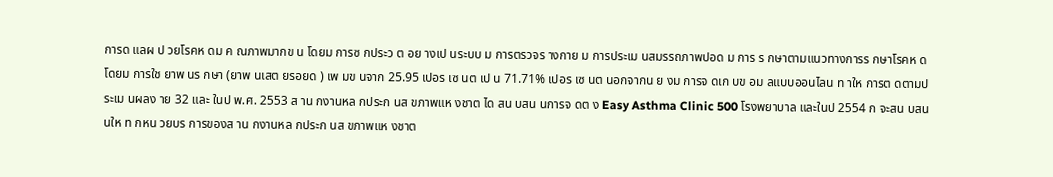การด แลผ ป วยโรคห ดม ค ณภาพมากข น โดยม การซ กประว ต อย างเป นระบบ ม การตรวจร างกาย ม การประเม นสมรรถภาพปอด ม การ ร กษาตามแนวทางการร กษาโรคห ด โดยม การใช ยาพ นร กษา (ยาพ นเสต ยรอยด ) เพ มข นจาก 25.95 เปอร เซ นต เป น 71.71% เปอร เซ นต นอกจากน ย งม การจ ดเก บข อม ลแบบออนไลน ท าให การต ดตามประเม นผลง าย 32 และ ในป พ.ศ. 2553 ส าน กงานหล กประก นส ขภาพแห งชาต ได สน บสน นการจ ดต ง Easy Asthma Clinic 500 โรงพยาบาล และในป 2554 ก จะสน บสน นให ท กหน วยบร การของส าน กงานหล กประก นส ขภาพแห งชาต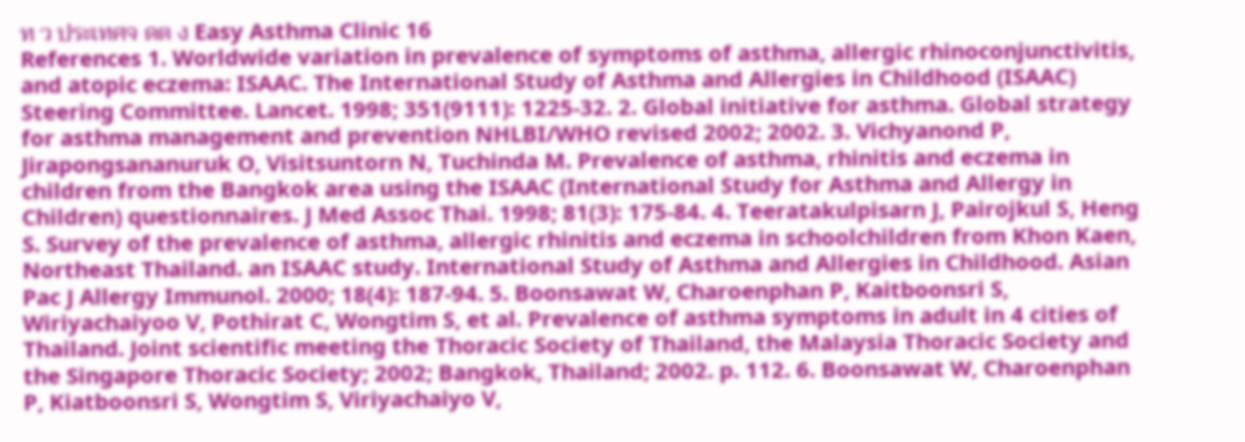ท ว ประเทศจ ดต ง Easy Asthma Clinic 16
References 1. Worldwide variation in prevalence of symptoms of asthma, allergic rhinoconjunctivitis, and atopic eczema: ISAAC. The International Study of Asthma and Allergies in Childhood (ISAAC) Steering Committee. Lancet. 1998; 351(9111): 1225-32. 2. Global initiative for asthma. Global strategy for asthma management and prevention NHLBI/WHO revised 2002; 2002. 3. Vichyanond P, Jirapongsananuruk O, Visitsuntorn N, Tuchinda M. Prevalence of asthma, rhinitis and eczema in children from the Bangkok area using the ISAAC (International Study for Asthma and Allergy in Children) questionnaires. J Med Assoc Thai. 1998; 81(3): 175-84. 4. Teeratakulpisarn J, Pairojkul S, Heng S. Survey of the prevalence of asthma, allergic rhinitis and eczema in schoolchildren from Khon Kaen, Northeast Thailand. an ISAAC study. International Study of Asthma and Allergies in Childhood. Asian Pac J Allergy Immunol. 2000; 18(4): 187-94. 5. Boonsawat W, Charoenphan P, Kaitboonsri S, Wiriyachaiyoo V, Pothirat C, Wongtim S, et al. Prevalence of asthma symptoms in adult in 4 cities of Thailand. Joint scientific meeting the Thoracic Society of Thailand, the Malaysia Thoracic Society and the Singapore Thoracic Society; 2002; Bangkok, Thailand; 2002. p. 112. 6. Boonsawat W, Charoenphan P, Kiatboonsri S, Wongtim S, Viriyachaiyo V,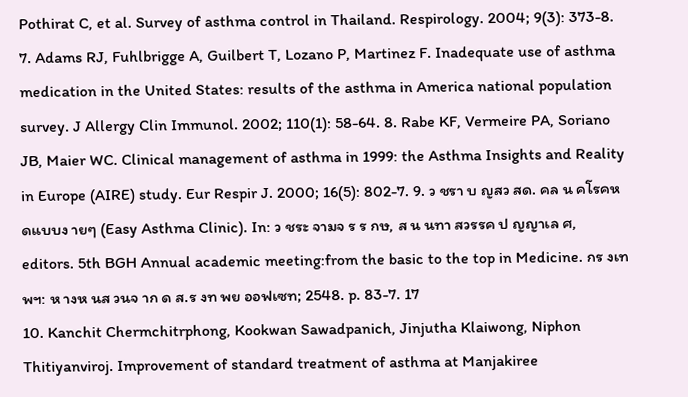Pothirat C, et al. Survey of asthma control in Thailand. Respirology. 2004; 9(3): 373-8. 7. Adams RJ, Fuhlbrigge A, Guilbert T, Lozano P, Martinez F. Inadequate use of asthma medication in the United States: results of the asthma in America national population survey. J Allergy Clin Immunol. 2002; 110(1): 58-64. 8. Rabe KF, Vermeire PA, Soriano JB, Maier WC. Clinical management of asthma in 1999: the Asthma Insights and Reality in Europe (AIRE) study. Eur Respir J. 2000; 16(5): 802-7. 9. ว ชรา บ ญสว สด. คล น คโรคห ดแบบง ายๆ (Easy Asthma Clinic). In: ว ชระ จามจ ร ร กษ, ส น นทา สวรรค ป ญญาเล ศ, editors. 5th BGH Annual academic meeting:from the basic to the top in Medicine. กร งเทพฯ: ห างห นส วนจ าก ด ส.ร งท พย ออฟเซท; 2548. p. 83-7. 17
10. Kanchit Chermchitrphong, Kookwan Sawadpanich, Jinjutha Klaiwong, Niphon Thitiyanviroj. Improvement of standard treatment of asthma at Manjakiree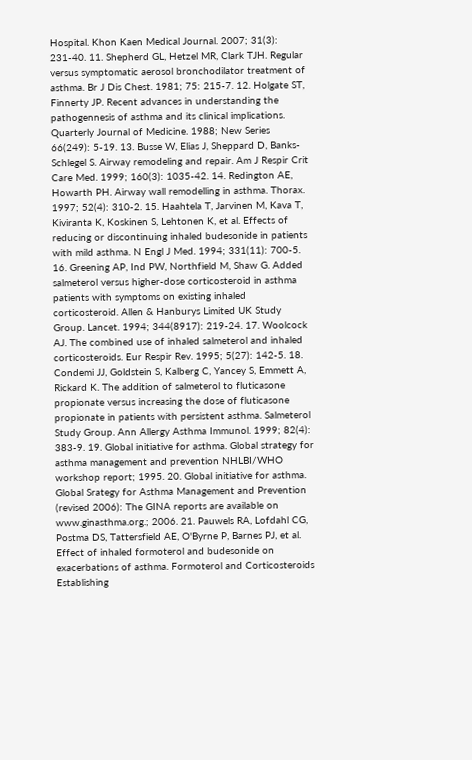Hospital. Khon Kaen Medical Journal. 2007; 31(3): 231-40. 11. Shepherd GL, Hetzel MR, Clark TJH. Regular versus symptomatic aerosol bronchodilator treatment of asthma. Br J Dis Chest. 1981; 75: 215-7. 12. Holgate ST, Finnerty JP. Recent advances in understanding the pathogennesis of asthma and its clinical implications. Quarterly Journal of Medicine. 1988; New Series 66(249): 5-19. 13. Busse W, Elias J, Sheppard D, Banks-Schlegel S. Airway remodeling and repair. Am J Respir Crit Care Med. 1999; 160(3): 1035-42. 14. Redington AE, Howarth PH. Airway wall remodelling in asthma. Thorax. 1997; 52(4): 310-2. 15. Haahtela T, Jarvinen M, Kava T, Kiviranta K, Koskinen S, Lehtonen K, et al. Effects of reducing or discontinuing inhaled budesonide in patients with mild asthma. N Engl J Med. 1994; 331(11): 700-5. 16. Greening AP, Ind PW, Northfield M, Shaw G. Added salmeterol versus higher-dose corticosteroid in asthma patients with symptoms on existing inhaled corticosteroid. Allen & Hanburys Limited UK Study Group. Lancet. 1994; 344(8917): 219-24. 17. Woolcock AJ. The combined use of inhaled salmeterol and inhaled corticosteroids. Eur Respir Rev. 1995; 5(27): 142-5. 18. Condemi JJ, Goldstein S, Kalberg C, Yancey S, Emmett A, Rickard K. The addition of salmeterol to fluticasone propionate versus increasing the dose of fluticasone propionate in patients with persistent asthma. Salmeterol Study Group. Ann Allergy Asthma Immunol. 1999; 82(4): 383-9. 19. Global initiative for asthma. Global strategy for asthma management and prevention NHLBI/WHO workshop report; 1995. 20. Global initiative for asthma. Global Srategy for Asthma Management and Prevention (revised 2006): The GINA reports are available on www.ginasthma.org.; 2006. 21. Pauwels RA, Lofdahl CG, Postma DS, Tattersfield AE, O'Byrne P, Barnes PJ, et al. Effect of inhaled formoterol and budesonide on exacerbations of asthma. Formoterol and Corticosteroids Establishing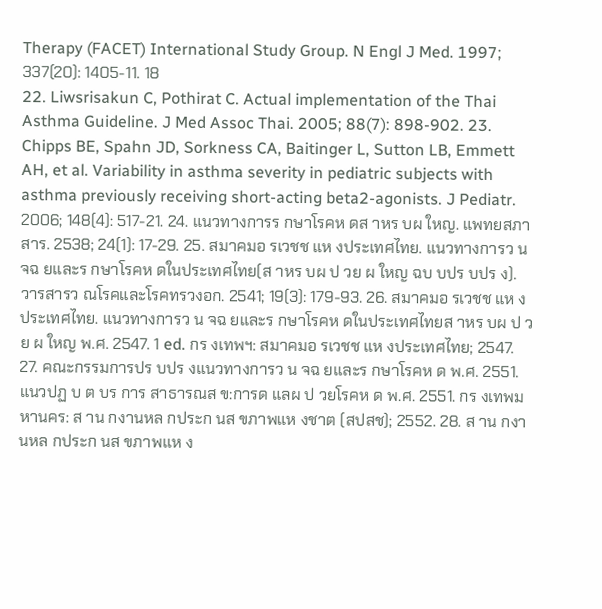Therapy (FACET) International Study Group. N Engl J Med. 1997; 337(20): 1405-11. 18
22. Liwsrisakun C, Pothirat C. Actual implementation of the Thai Asthma Guideline. J Med Assoc Thai. 2005; 88(7): 898-902. 23. Chipps BE, Spahn JD, Sorkness CA, Baitinger L, Sutton LB, Emmett AH, et al. Variability in asthma severity in pediatric subjects with asthma previously receiving short-acting beta2-agonists. J Pediatr. 2006; 148(4): 517-21. 24. แนวทางการร กษาโรคห ดส าหร บผ ใหญ. แพทยสภาสาร. 2538; 24(1): 17-29. 25. สมาคมอ รเวชช แห งประเทศไทย. แนวทางการว น จฉ ยและร กษาโรคห ดในประเทศไทย(ส าหร บผ ป วย ผ ใหญ ฉบ บปร บปร ง). วารสารว ณโรคและโรคทรวงอก. 2541; 19(3): 179-93. 26. สมาคมอ รเวชช แห งประเทศไทย. แนวทางการว น จฉ ยและร กษาโรคห ดในประเทศไทยส าหร บผ ป วย ผ ใหญ พ.ศ. 2547. 1 ed. กร งเทพฯ: สมาคมอ รเวชช แห งประเทศไทย; 2547. 27. คณะกรรมการปร บปร งแนวทางการว น จฉ ยและร กษาโรคห ด พ.ศ. 2551. แนวปฏ บ ต บร การ สาธารณส ข:การด แลผ ป วยโรคห ด พ.ศ. 2551. กร งเทพมหานคร: ส าน กงานหล กประก นส ขภาพแห งชาต (สปสช); 2552. 28. ส าน กงานหล กประก นส ขภาพแห ง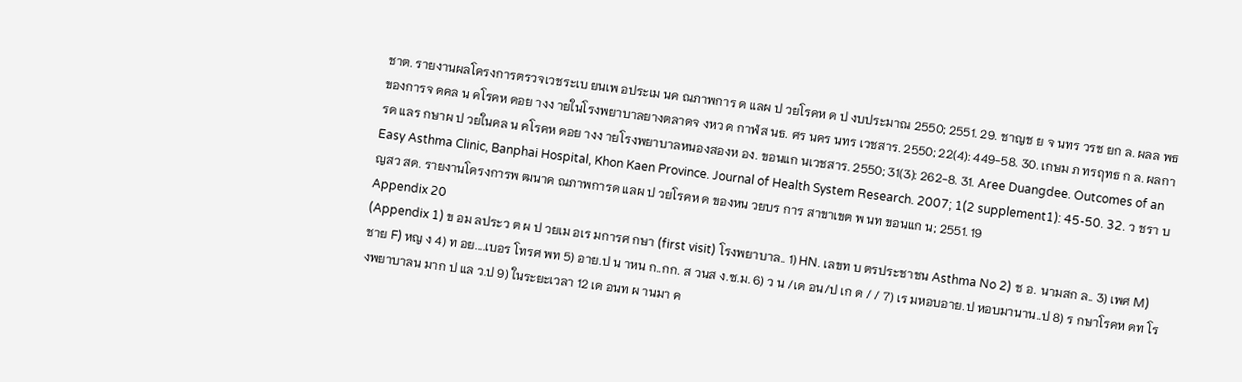ชาต. รายงานผลโครงการตรวจเวชระเบ ยนเพ อประเม นค ณภาพการ ด แลผ ป วยโรคห ด ป งบประมาณ 2550; 2551. 29. ชาญช ย จ นทร วรช ยก ล. ผลล พธ ของการจ ดคล น คโรคห ดอย างง ายในโรงพยาบาลยางตลาดจ งหว ด กาฬส นธ. ศร นคร นทร เวชสาร. 2550; 22(4): 449-58. 30. เกษม ภ ทรฤทธ ก ล. ผลการด แลร กษาผ ป วยในคล น คโรคห ดอย างง ายโรงพยาบาลหนองสองห อง. ขอนแก นเวชสาร. 2550; 31(3): 262-8. 31. Aree Duangdee. Outcomes of an Easy Asthma Clinic, Banphai Hospital, Khon Kaen Province. Journal of Health System Research. 2007; 1(2 supplement1): 45-50. 32. ว ชรา บ ญสว สด. รายงานโครงการพ ฒนาค ณภาพการด แลผ ป วยโรคห ด ของหน วยบร การ สาขาเขต พ นท ขอนแก น; 2551. 19
Appendix 20
(Appendix 1) ข อม ลประว ต ผ ป วยเม อเร มการศ กษา (first visit) โรงพยาบาล.. 1) HN. เลขท บ ตรประชาชน Asthma No 2) ช อ. นามสก ล.. 3) เพศ M) ชาย F) หญ ง 4) ท อย....เบอร โทรศ พท 5) อาย.ป น าหน ก..กก. ส วนส ง.ซ.ม. 6) ว น /เด อน/ป เก ด / / 7) เร มหอบอาย.ป หอบมานาน..ป 8) ร กษาโรคห ดท โรงพยาบาลน มาก ป แล ว.ป 9) ในระยะเวลา 12 เด อนท ผ านมา ค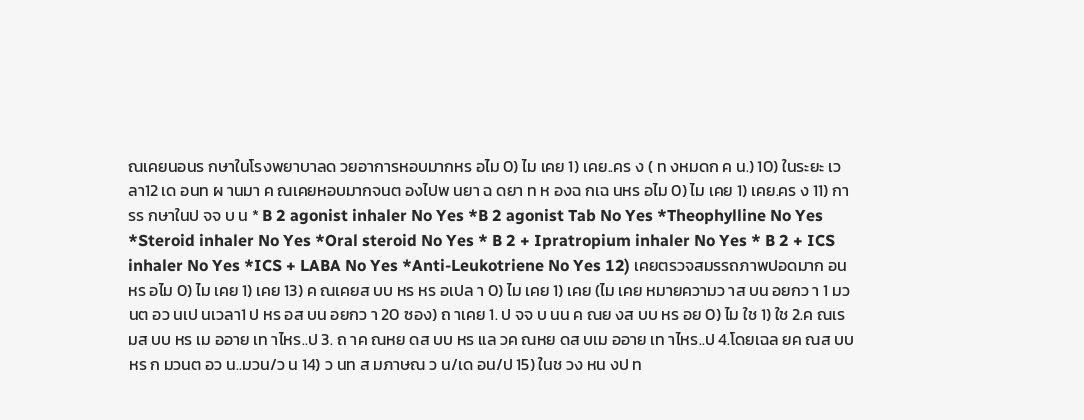ณเคยนอนร กษาในโรงพยาบาลด วยอาการหอบมากหร อไม 0) ไม เคย 1) เคย..คร ง ( ท งหมดก ค น.) 10) ในระยะ เวลา12 เด อนท ผ านมา ค ณเคยหอบมากจนต องไปพ นยา ฉ ดยา ท ห องฉ กเฉ นหร อไม 0) ไม เคย 1) เคย.คร ง 11) การร กษาในป จจ บ น * B 2 agonist inhaler No Yes *B 2 agonist Tab No Yes *Theophylline No Yes *Steroid inhaler No Yes *Oral steroid No Yes * B 2 + Ipratropium inhaler No Yes * B 2 + ICS inhaler No Yes *ICS + LABA No Yes *Anti-Leukotriene No Yes 12) เคยตรวจสมรรถภาพปอดมาก อนหร อไม 0) ไม เคย 1) เคย 13) ค ณเคยส บบ หร หร อเปล า 0) ไม เคย 1) เคย (ไม เคย หมายความว าส บน อยกว า 1 มวนต อว นเป นเวลา1 ป หร อส บน อยกว า 20 ซอง) ถ าเคย 1. ป จจ บ นน ค ณย งส บบ หร อย 0) ไม ใช 1) ใช 2.ค ณเร มส บบ หร เม ออาย เท าไหร..ป 3. ถ าค ณหย ดส บบ หร แล วค ณหย ดส บเม ออาย เท าไหร..ป 4.โดยเฉล ยค ณส บบ หร ก มวนต อว น..มวน/ว น 14) ว นท ส มภาษณ ว น/เด อน/ป 15) ในช วง หน งป ท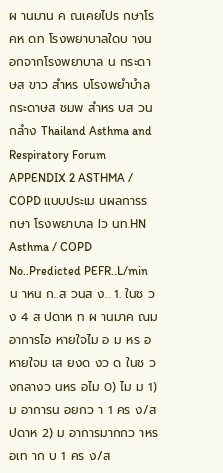ผ านมาน ค ณเคยไปร กษาโรคห ดท โรงพยาบาลใดบ างนอกจากโรงพยาบาล น กระดาษส ขาว สำหร บโรงพยำบำล กระดาษส ชมพ สำหร บส วนกลำง Thailand Asthma and Respiratory Forum
APPENDIX 2 ASTHMA / COPD แบบประเม นผลการร กษา โรงพยาบาล lว นท.HN Asthma / COPD No..Predicted PEFR..L/min น าหน ก..ส วนส ง.. 1. ในช วง 4 ส ปดาห ท ผ านมาค ณม อาการไอ หายใจไม อ ม หร อหายใจม เส ยงด งว ด ในช วงกลางว นหร อไม 0) ไม ม 1) ม อาการน อยกว า 1 คร ง/ส ปดาห 2) ม อาการมากกว าหร อเท าก บ 1 คร ง/ส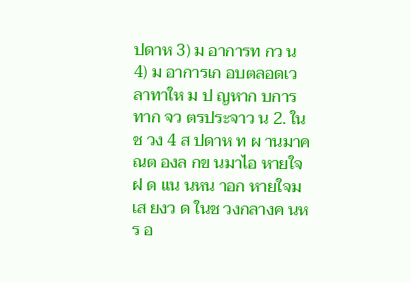ปดาห 3) ม อาการท กว น 4) ม อาการเก อบตลอดเวลาทาให ม ป ญหาก บการทาก จว ตรประจาว น 2. ในช วง 4 ส ปดาห ท ผ านมาค ณต องล กข นมาไอ หายใจฝ ด แน นหน าอก หายใจม เส ยงว ด ในช วงกลางค นหร อ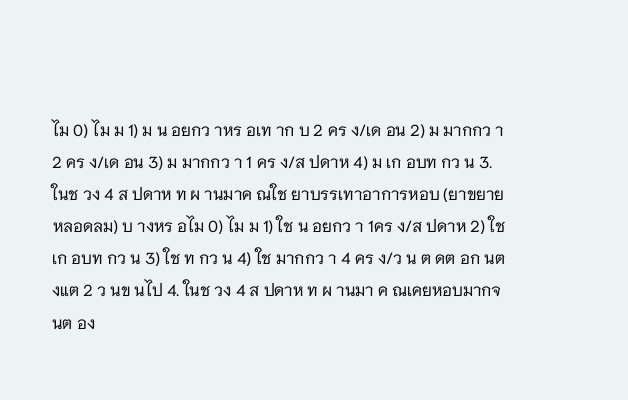ไม 0) ไม ม 1) ม น อยกว าหร อเท าก บ 2 คร ง/เด อน 2) ม มากกว า 2 คร ง/เด อน 3) ม มากกว า 1 คร ง/ส ปดาห 4) ม เก อบท กว น 3. ในช วง 4 ส ปดาห ท ผ านมาค ณใช ยาบรรเทาอาการหอบ (ยาขยายหลอดลม) บ างหร อไม 0) ไม ม 1) ใช น อยกว า 1คร ง/ส ปดาห 2) ใช เก อบท กว น 3) ใช ท กว น 4) ใช มากกว า 4 คร ง/ว น ต ดต อก นต งแต 2 ว นข นไป 4. ในช วง 4 ส ปดาห ท ผ านมา ค ณเคยหอบมากจนต อง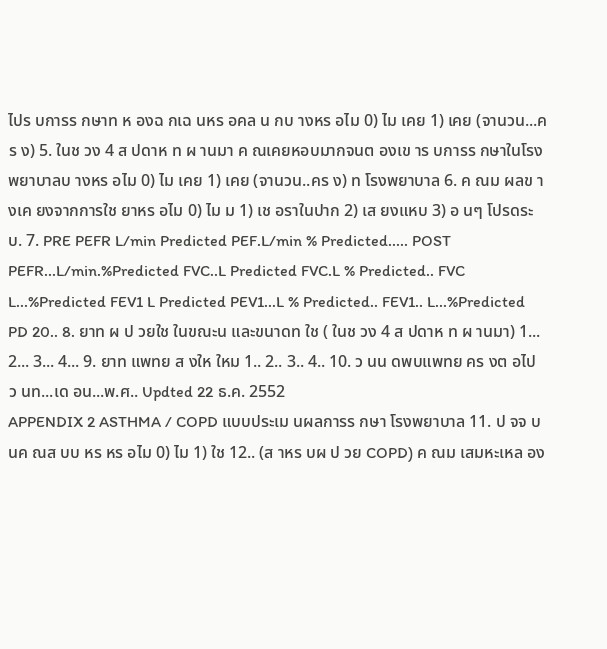ไปร บการร กษาท ห องฉ กเฉ นหร อคล น กบ างหร อไม 0) ไม เคย 1) เคย (จานวน...คร ง) 5. ในช วง 4 ส ปดาห ท ผ านมา ค ณเคยหอบมากจนต องเข าร บการร กษาในโรงพยาบาลบ างหร อไม 0) ไม เคย 1) เคย (จานวน..คร ง) ท โรงพยาบาล 6. ค ณม ผลข างเค ยงจากการใช ยาหร อไม 0) ไม ม 1) เช อราในปาก 2) เส ยงแหบ 3) อ นๆ โปรดระบ. 7. PRE PEFR L/min Predicted PEF.L/min % Predicted..... POST PEFR...L/min.%Predicted FVC..L Predicted FVC.L % Predicted.. FVC L...%Predicted FEV1 L Predicted PEV1...L % Predicted.. FEV1.. L...%Predicted PD 20.. 8. ยาท ผ ป วยใช ในขณะน และขนาดท ใช ( ในช วง 4 ส ปดาห ท ผ านมา) 1... 2... 3... 4... 9. ยาท แพทย ส งให ใหม 1.. 2.. 3.. 4.. 10. ว นน ดพบแพทย คร งต อไป ว นท...เด อน...พ.ศ.. Updted 22 ธ.ค. 2552
APPENDIX 2 ASTHMA / COPD แบบประเม นผลการร กษา โรงพยาบาล 11. ป จจ บ นค ณส บบ หร หร อไม 0) ไม 1) ใช 12.. (ส าหร บผ ป วย COPD) ค ณม เสมหะเหล อง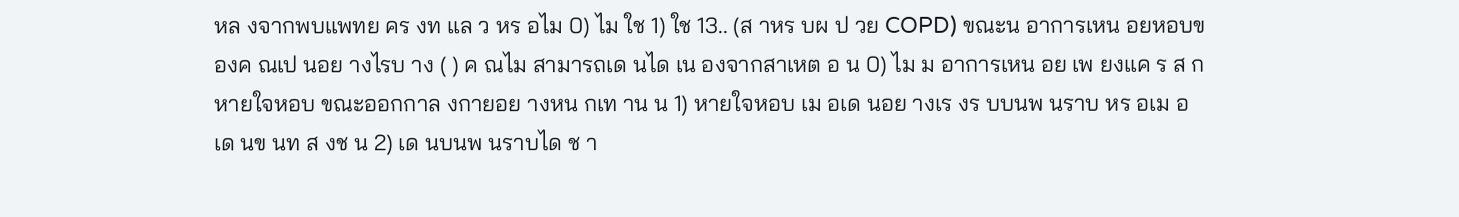หล งจากพบแพทย คร งท แล ว หร อไม 0) ไม ใช 1) ใช 13.. (ส าหร บผ ป วย COPD) ขณะน อาการเหน อยหอบของค ณเป นอย างไรบ าง ( ) ค ณไม สามารถเด นได เน องจากสาเหต อ น 0) ไม ม อาการเหน อย เพ ยงแค ร ส กหายใจหอบ ขณะออกกาล งกายอย างหน กเท าน น 1) หายใจหอบ เม อเด นอย างเร งร บบนพ นราบ หร อเม อเด นข นท ส งช น 2) เด นบนพ นราบได ช า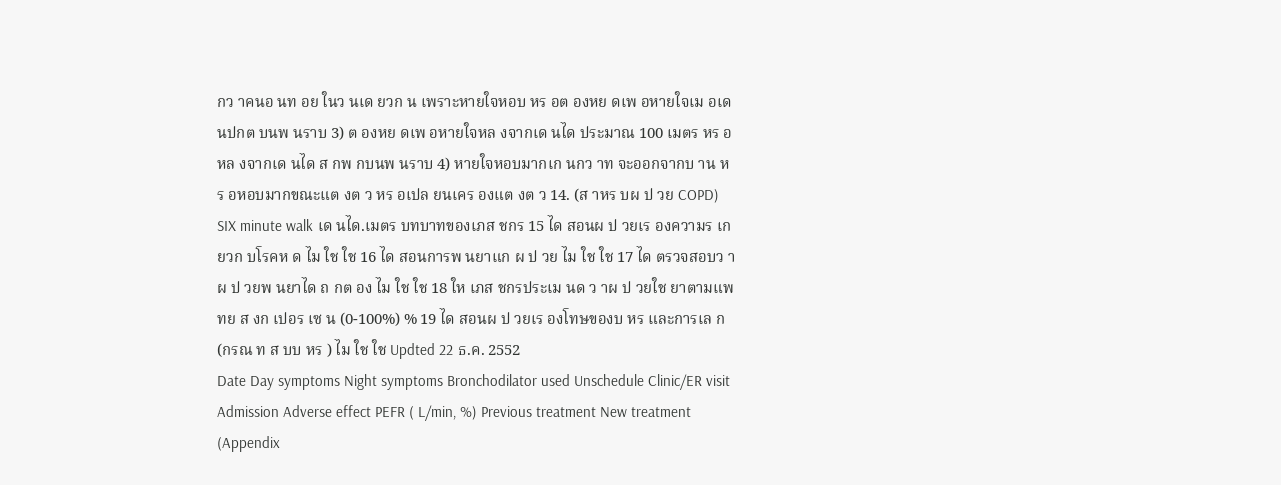กว าคนอ นท อย ในว นเด ยวก น เพราะหายใจหอบ หร อต องหย ดเพ อหายใจเม อเด นปกต บนพ นราบ 3) ต องหย ดเพ อหายใจหล งจากเด นได ประมาณ 100 เมตร หร อหล งจากเด นได ส กพ กบนพ นราบ 4) หายใจหอบมากเก นกว าท จะออกจากบ าน หร อหอบมากขณะแต งต ว หร อเปล ยนเคร องแต งต ว 14. (ส าหร บผ ป วย COPD) SIX minute walk เด นได.เมตร บทบาทของเภส ชกร 15 ได สอนผ ป วยเร องความร เก ยวก บโรคห ด ไม ใช ใช 16 ได สอนการพ นยาแก ผ ป วย ไม ใช ใช 17 ได ตรวจสอบว าผ ป วยพ นยาได ถ กต อง ไม ใช ใช 18 ให เภส ชกรประเม นด ว าผ ป วยใช ยาตามแพทย ส งก เปอร เซ น (0-100%) % 19 ได สอนผ ป วยเร องโทษของบ หร และการเล ก(กรณ ท ส บบ หร ) ไม ใช ใช Updted 22 ธ.ค. 2552
Date Day symptoms Night symptoms Bronchodilator used Unschedule Clinic/ER visit Admission Adverse effect PEFR ( L/min, %) Previous treatment New treatment (Appendix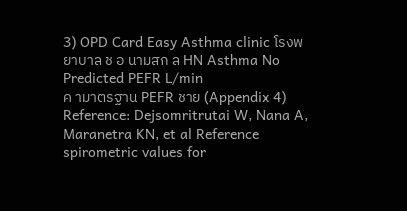3) OPD Card Easy Asthma clinic โรงพยาบาล ช อ นามสก ล HN Asthma No Predicted PEFR L/min
ค ามาตรฐาน PEFR ชาย (Appendix 4) Reference: Dejsomritrutai W, Nana A, Maranetra KN, et al Reference spirometric values for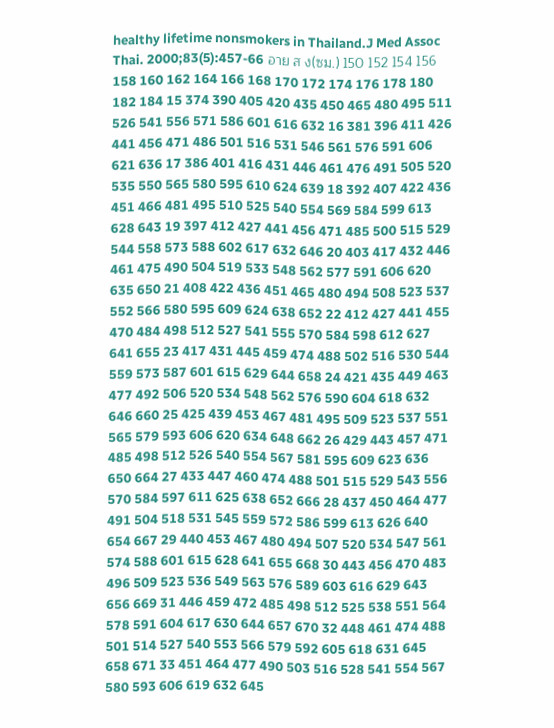healthy lifetime nonsmokers in Thailand.J Med Assoc Thai. 2000;83(5):457-66 อาย ส ง(ซม.) 150 152 154 156 158 160 162 164 166 168 170 172 174 176 178 180 182 184 15 374 390 405 420 435 450 465 480 495 511 526 541 556 571 586 601 616 632 16 381 396 411 426 441 456 471 486 501 516 531 546 561 576 591 606 621 636 17 386 401 416 431 446 461 476 491 505 520 535 550 565 580 595 610 624 639 18 392 407 422 436 451 466 481 495 510 525 540 554 569 584 599 613 628 643 19 397 412 427 441 456 471 485 500 515 529 544 558 573 588 602 617 632 646 20 403 417 432 446 461 475 490 504 519 533 548 562 577 591 606 620 635 650 21 408 422 436 451 465 480 494 508 523 537 552 566 580 595 609 624 638 652 22 412 427 441 455 470 484 498 512 527 541 555 570 584 598 612 627 641 655 23 417 431 445 459 474 488 502 516 530 544 559 573 587 601 615 629 644 658 24 421 435 449 463 477 492 506 520 534 548 562 576 590 604 618 632 646 660 25 425 439 453 467 481 495 509 523 537 551 565 579 593 606 620 634 648 662 26 429 443 457 471 485 498 512 526 540 554 567 581 595 609 623 636 650 664 27 433 447 460 474 488 501 515 529 543 556 570 584 597 611 625 638 652 666 28 437 450 464 477 491 504 518 531 545 559 572 586 599 613 626 640 654 667 29 440 453 467 480 494 507 520 534 547 561 574 588 601 615 628 641 655 668 30 443 456 470 483 496 509 523 536 549 563 576 589 603 616 629 643 656 669 31 446 459 472 485 498 512 525 538 551 564 578 591 604 617 630 644 657 670 32 448 461 474 488 501 514 527 540 553 566 579 592 605 618 631 645 658 671 33 451 464 477 490 503 516 528 541 554 567 580 593 606 619 632 645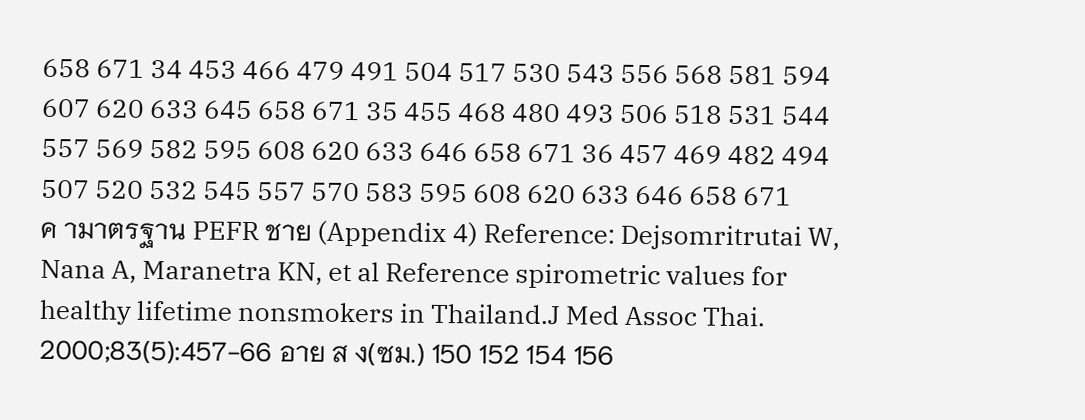658 671 34 453 466 479 491 504 517 530 543 556 568 581 594 607 620 633 645 658 671 35 455 468 480 493 506 518 531 544 557 569 582 595 608 620 633 646 658 671 36 457 469 482 494 507 520 532 545 557 570 583 595 608 620 633 646 658 671
ค ามาตรฐาน PEFR ชาย (Appendix 4) Reference: Dejsomritrutai W, Nana A, Maranetra KN, et al Reference spirometric values for healthy lifetime nonsmokers in Thailand.J Med Assoc Thai. 2000;83(5):457-66 อาย ส ง(ซม.) 150 152 154 156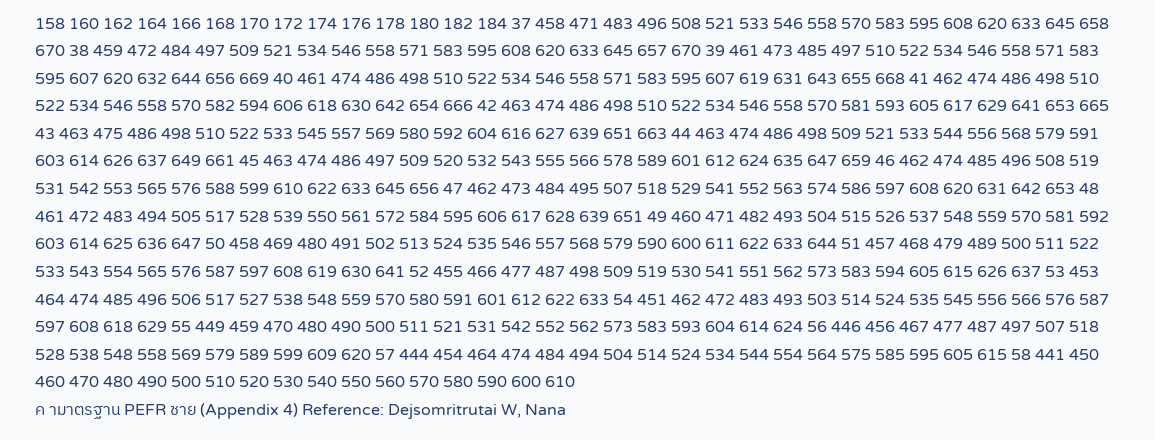158 160 162 164 166 168 170 172 174 176 178 180 182 184 37 458 471 483 496 508 521 533 546 558 570 583 595 608 620 633 645 658 670 38 459 472 484 497 509 521 534 546 558 571 583 595 608 620 633 645 657 670 39 461 473 485 497 510 522 534 546 558 571 583 595 607 620 632 644 656 669 40 461 474 486 498 510 522 534 546 558 571 583 595 607 619 631 643 655 668 41 462 474 486 498 510 522 534 546 558 570 582 594 606 618 630 642 654 666 42 463 474 486 498 510 522 534 546 558 570 581 593 605 617 629 641 653 665 43 463 475 486 498 510 522 533 545 557 569 580 592 604 616 627 639 651 663 44 463 474 486 498 509 521 533 544 556 568 579 591 603 614 626 637 649 661 45 463 474 486 497 509 520 532 543 555 566 578 589 601 612 624 635 647 659 46 462 474 485 496 508 519 531 542 553 565 576 588 599 610 622 633 645 656 47 462 473 484 495 507 518 529 541 552 563 574 586 597 608 620 631 642 653 48 461 472 483 494 505 517 528 539 550 561 572 584 595 606 617 628 639 651 49 460 471 482 493 504 515 526 537 548 559 570 581 592 603 614 625 636 647 50 458 469 480 491 502 513 524 535 546 557 568 579 590 600 611 622 633 644 51 457 468 479 489 500 511 522 533 543 554 565 576 587 597 608 619 630 641 52 455 466 477 487 498 509 519 530 541 551 562 573 583 594 605 615 626 637 53 453 464 474 485 496 506 517 527 538 548 559 570 580 591 601 612 622 633 54 451 462 472 483 493 503 514 524 535 545 556 566 576 587 597 608 618 629 55 449 459 470 480 490 500 511 521 531 542 552 562 573 583 593 604 614 624 56 446 456 467 477 487 497 507 518 528 538 548 558 569 579 589 599 609 620 57 444 454 464 474 484 494 504 514 524 534 544 554 564 575 585 595 605 615 58 441 450 460 470 480 490 500 510 520 530 540 550 560 570 580 590 600 610
ค ามาตรฐาน PEFR ชาย (Appendix 4) Reference: Dejsomritrutai W, Nana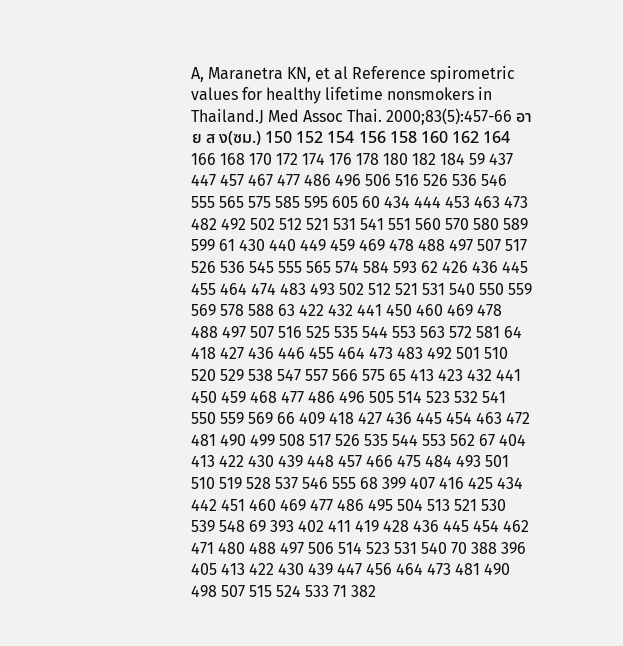A, Maranetra KN, et al Reference spirometric values for healthy lifetime nonsmokers in Thailand.J Med Assoc Thai. 2000;83(5):457-66 อาย ส ง(ซม.) 150 152 154 156 158 160 162 164 166 168 170 172 174 176 178 180 182 184 59 437 447 457 467 477 486 496 506 516 526 536 546 555 565 575 585 595 605 60 434 444 453 463 473 482 492 502 512 521 531 541 551 560 570 580 589 599 61 430 440 449 459 469 478 488 497 507 517 526 536 545 555 565 574 584 593 62 426 436 445 455 464 474 483 493 502 512 521 531 540 550 559 569 578 588 63 422 432 441 450 460 469 478 488 497 507 516 525 535 544 553 563 572 581 64 418 427 436 446 455 464 473 483 492 501 510 520 529 538 547 557 566 575 65 413 423 432 441 450 459 468 477 486 496 505 514 523 532 541 550 559 569 66 409 418 427 436 445 454 463 472 481 490 499 508 517 526 535 544 553 562 67 404 413 422 430 439 448 457 466 475 484 493 501 510 519 528 537 546 555 68 399 407 416 425 434 442 451 460 469 477 486 495 504 513 521 530 539 548 69 393 402 411 419 428 436 445 454 462 471 480 488 497 506 514 523 531 540 70 388 396 405 413 422 430 439 447 456 464 473 481 490 498 507 515 524 533 71 382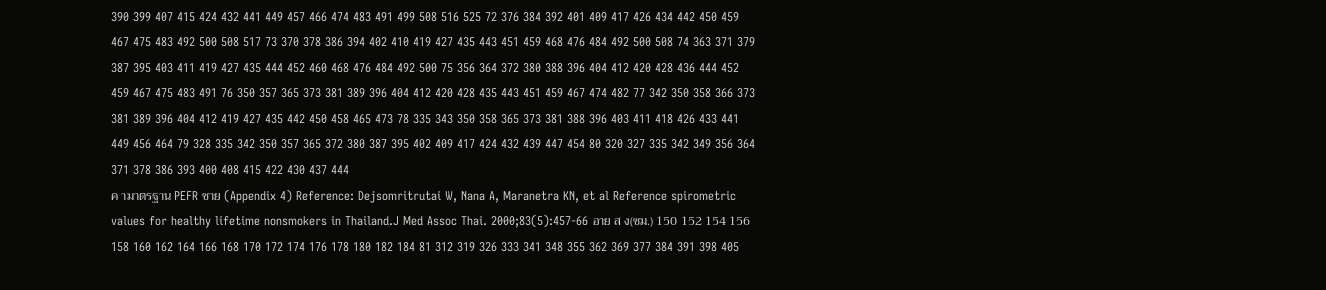390 399 407 415 424 432 441 449 457 466 474 483 491 499 508 516 525 72 376 384 392 401 409 417 426 434 442 450 459 467 475 483 492 500 508 517 73 370 378 386 394 402 410 419 427 435 443 451 459 468 476 484 492 500 508 74 363 371 379 387 395 403 411 419 427 435 444 452 460 468 476 484 492 500 75 356 364 372 380 388 396 404 412 420 428 436 444 452 459 467 475 483 491 76 350 357 365 373 381 389 396 404 412 420 428 435 443 451 459 467 474 482 77 342 350 358 366 373 381 389 396 404 412 419 427 435 442 450 458 465 473 78 335 343 350 358 365 373 381 388 396 403 411 418 426 433 441 449 456 464 79 328 335 342 350 357 365 372 380 387 395 402 409 417 424 432 439 447 454 80 320 327 335 342 349 356 364 371 378 386 393 400 408 415 422 430 437 444
ค ามาตรฐาน PEFR ชาย (Appendix 4) Reference: Dejsomritrutai W, Nana A, Maranetra KN, et al Reference spirometric values for healthy lifetime nonsmokers in Thailand.J Med Assoc Thai. 2000;83(5):457-66 อาย ส ง(ซม.) 150 152 154 156 158 160 162 164 166 168 170 172 174 176 178 180 182 184 81 312 319 326 333 341 348 355 362 369 377 384 391 398 405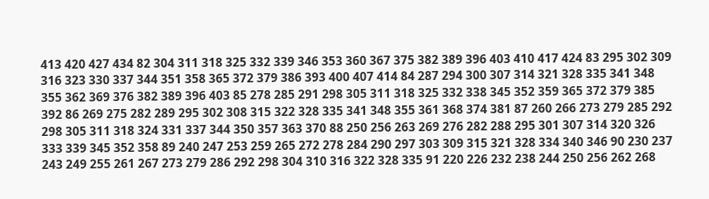413 420 427 434 82 304 311 318 325 332 339 346 353 360 367 375 382 389 396 403 410 417 424 83 295 302 309 316 323 330 337 344 351 358 365 372 379 386 393 400 407 414 84 287 294 300 307 314 321 328 335 341 348 355 362 369 376 382 389 396 403 85 278 285 291 298 305 311 318 325 332 338 345 352 359 365 372 379 385 392 86 269 275 282 289 295 302 308 315 322 328 335 341 348 355 361 368 374 381 87 260 266 273 279 285 292 298 305 311 318 324 331 337 344 350 357 363 370 88 250 256 263 269 276 282 288 295 301 307 314 320 326 333 339 345 352 358 89 240 247 253 259 265 272 278 284 290 297 303 309 315 321 328 334 340 346 90 230 237 243 249 255 261 267 273 279 286 292 298 304 310 316 322 328 335 91 220 226 232 238 244 250 256 262 268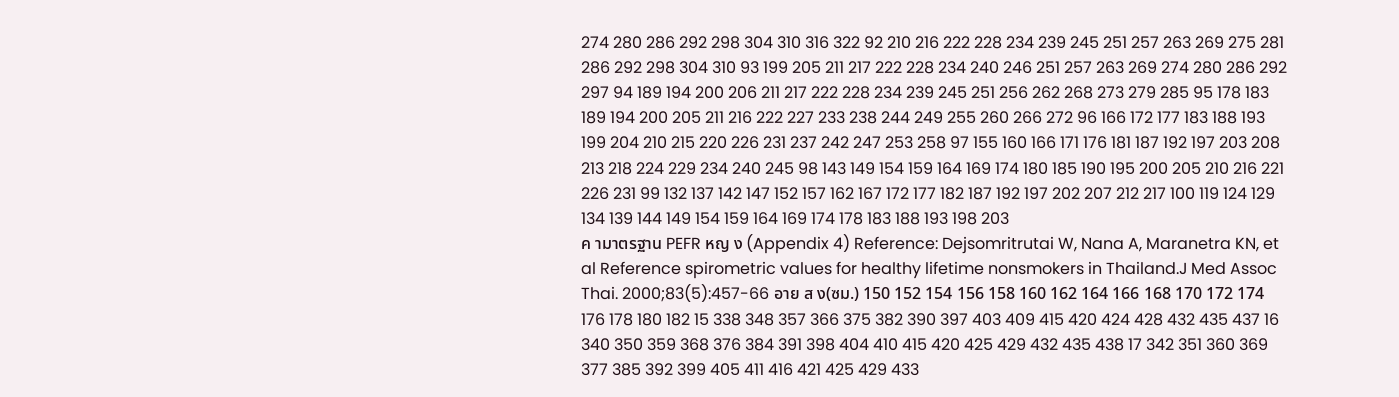274 280 286 292 298 304 310 316 322 92 210 216 222 228 234 239 245 251 257 263 269 275 281 286 292 298 304 310 93 199 205 211 217 222 228 234 240 246 251 257 263 269 274 280 286 292 297 94 189 194 200 206 211 217 222 228 234 239 245 251 256 262 268 273 279 285 95 178 183 189 194 200 205 211 216 222 227 233 238 244 249 255 260 266 272 96 166 172 177 183 188 193 199 204 210 215 220 226 231 237 242 247 253 258 97 155 160 166 171 176 181 187 192 197 203 208 213 218 224 229 234 240 245 98 143 149 154 159 164 169 174 180 185 190 195 200 205 210 216 221 226 231 99 132 137 142 147 152 157 162 167 172 177 182 187 192 197 202 207 212 217 100 119 124 129 134 139 144 149 154 159 164 169 174 178 183 188 193 198 203
ค ามาตรฐาน PEFR หญ ง (Appendix 4) Reference: Dejsomritrutai W, Nana A, Maranetra KN, et al Reference spirometric values for healthy lifetime nonsmokers in Thailand.J Med Assoc Thai. 2000;83(5):457-66 อาย ส ง(ซม.) 150 152 154 156 158 160 162 164 166 168 170 172 174 176 178 180 182 15 338 348 357 366 375 382 390 397 403 409 415 420 424 428 432 435 437 16 340 350 359 368 376 384 391 398 404 410 415 420 425 429 432 435 438 17 342 351 360 369 377 385 392 399 405 411 416 421 425 429 433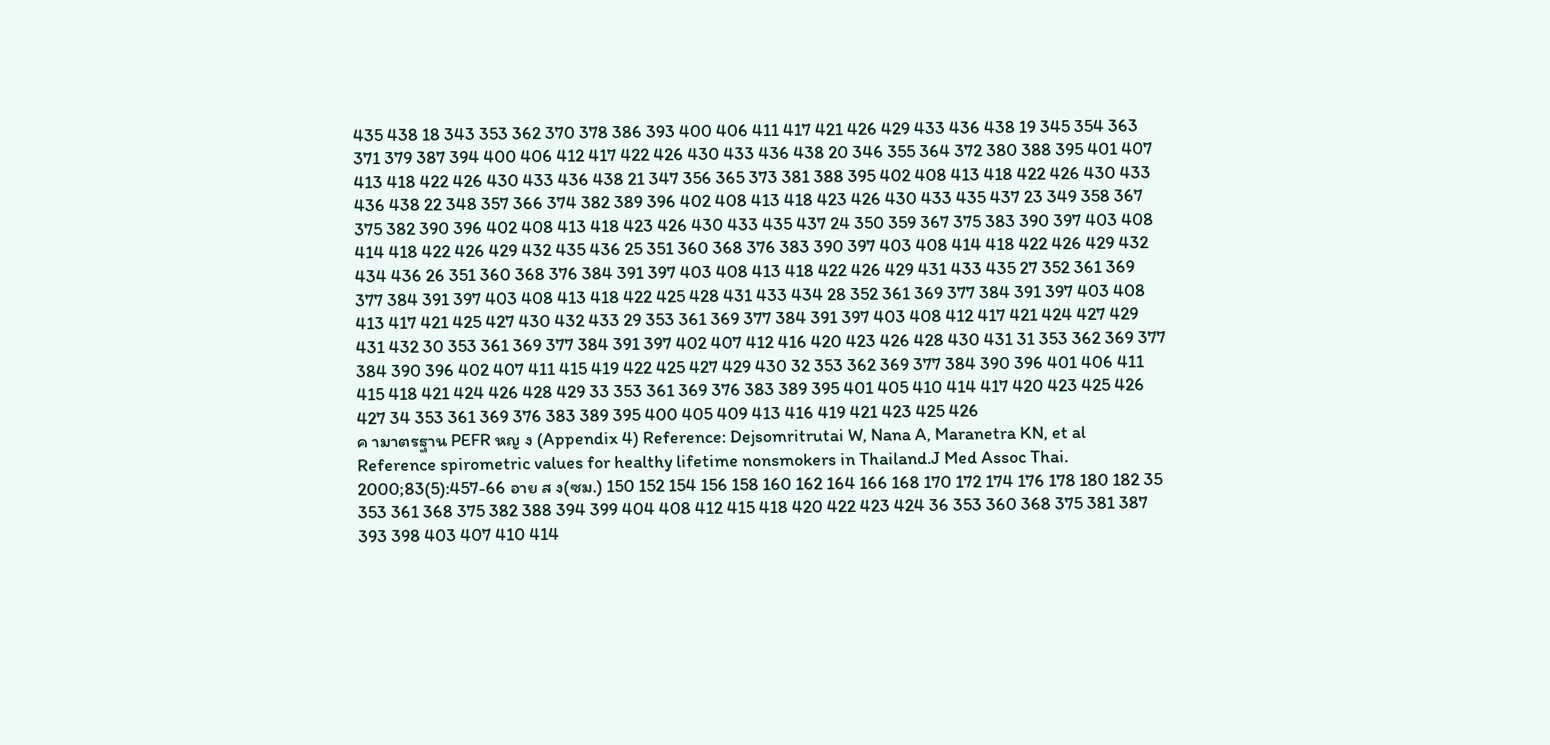435 438 18 343 353 362 370 378 386 393 400 406 411 417 421 426 429 433 436 438 19 345 354 363 371 379 387 394 400 406 412 417 422 426 430 433 436 438 20 346 355 364 372 380 388 395 401 407 413 418 422 426 430 433 436 438 21 347 356 365 373 381 388 395 402 408 413 418 422 426 430 433 436 438 22 348 357 366 374 382 389 396 402 408 413 418 423 426 430 433 435 437 23 349 358 367 375 382 390 396 402 408 413 418 423 426 430 433 435 437 24 350 359 367 375 383 390 397 403 408 414 418 422 426 429 432 435 436 25 351 360 368 376 383 390 397 403 408 414 418 422 426 429 432 434 436 26 351 360 368 376 384 391 397 403 408 413 418 422 426 429 431 433 435 27 352 361 369 377 384 391 397 403 408 413 418 422 425 428 431 433 434 28 352 361 369 377 384 391 397 403 408 413 417 421 425 427 430 432 433 29 353 361 369 377 384 391 397 403 408 412 417 421 424 427 429 431 432 30 353 361 369 377 384 391 397 402 407 412 416 420 423 426 428 430 431 31 353 362 369 377 384 390 396 402 407 411 415 419 422 425 427 429 430 32 353 362 369 377 384 390 396 401 406 411 415 418 421 424 426 428 429 33 353 361 369 376 383 389 395 401 405 410 414 417 420 423 425 426 427 34 353 361 369 376 383 389 395 400 405 409 413 416 419 421 423 425 426
ค ามาตรฐาน PEFR หญ ง (Appendix 4) Reference: Dejsomritrutai W, Nana A, Maranetra KN, et al Reference spirometric values for healthy lifetime nonsmokers in Thailand.J Med Assoc Thai. 2000;83(5):457-66 อาย ส ง(ซม.) 150 152 154 156 158 160 162 164 166 168 170 172 174 176 178 180 182 35 353 361 368 375 382 388 394 399 404 408 412 415 418 420 422 423 424 36 353 360 368 375 381 387 393 398 403 407 410 414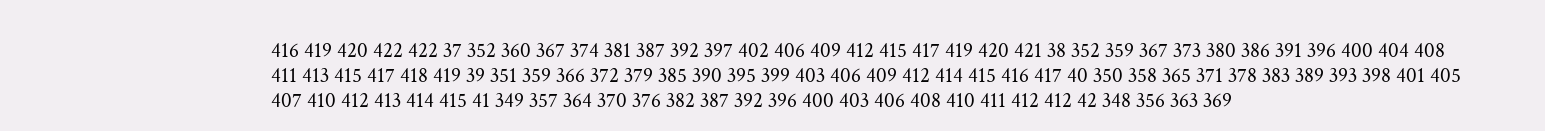416 419 420 422 422 37 352 360 367 374 381 387 392 397 402 406 409 412 415 417 419 420 421 38 352 359 367 373 380 386 391 396 400 404 408 411 413 415 417 418 419 39 351 359 366 372 379 385 390 395 399 403 406 409 412 414 415 416 417 40 350 358 365 371 378 383 389 393 398 401 405 407 410 412 413 414 415 41 349 357 364 370 376 382 387 392 396 400 403 406 408 410 411 412 412 42 348 356 363 369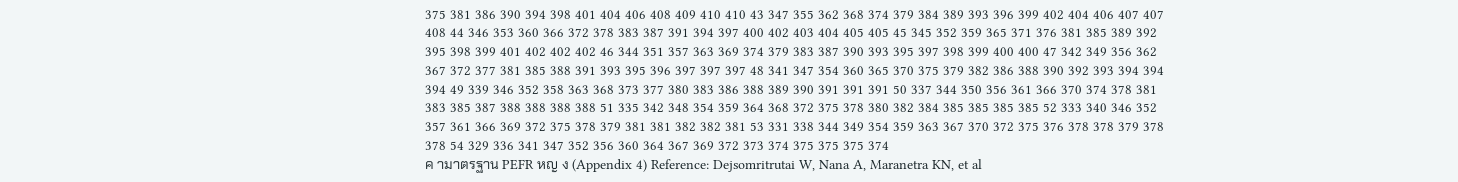375 381 386 390 394 398 401 404 406 408 409 410 410 43 347 355 362 368 374 379 384 389 393 396 399 402 404 406 407 407 408 44 346 353 360 366 372 378 383 387 391 394 397 400 402 403 404 405 405 45 345 352 359 365 371 376 381 385 389 392 395 398 399 401 402 402 402 46 344 351 357 363 369 374 379 383 387 390 393 395 397 398 399 400 400 47 342 349 356 362 367 372 377 381 385 388 391 393 395 396 397 397 397 48 341 347 354 360 365 370 375 379 382 386 388 390 392 393 394 394 394 49 339 346 352 358 363 368 373 377 380 383 386 388 389 390 391 391 391 50 337 344 350 356 361 366 370 374 378 381 383 385 387 388 388 388 388 51 335 342 348 354 359 364 368 372 375 378 380 382 384 385 385 385 385 52 333 340 346 352 357 361 366 369 372 375 378 379 381 381 382 382 381 53 331 338 344 349 354 359 363 367 370 372 375 376 378 378 379 378 378 54 329 336 341 347 352 356 360 364 367 369 372 373 374 375 375 375 374
ค ามาตรฐาน PEFR หญ ง (Appendix 4) Reference: Dejsomritrutai W, Nana A, Maranetra KN, et al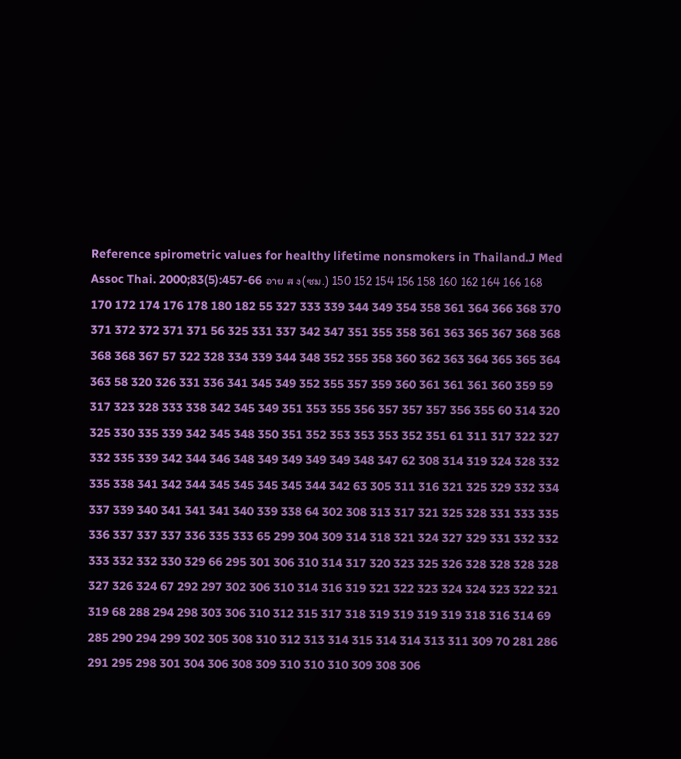Reference spirometric values for healthy lifetime nonsmokers in Thailand.J Med Assoc Thai. 2000;83(5):457-66 อาย ส ง(ซม.) 150 152 154 156 158 160 162 164 166 168 170 172 174 176 178 180 182 55 327 333 339 344 349 354 358 361 364 366 368 370 371 372 372 371 371 56 325 331 337 342 347 351 355 358 361 363 365 367 368 368 368 368 367 57 322 328 334 339 344 348 352 355 358 360 362 363 364 365 365 364 363 58 320 326 331 336 341 345 349 352 355 357 359 360 361 361 361 360 359 59 317 323 328 333 338 342 345 349 351 353 355 356 357 357 357 356 355 60 314 320 325 330 335 339 342 345 348 350 351 352 353 353 353 352 351 61 311 317 322 327 332 335 339 342 344 346 348 349 349 349 349 348 347 62 308 314 319 324 328 332 335 338 341 342 344 345 345 345 345 344 342 63 305 311 316 321 325 329 332 334 337 339 340 341 341 341 340 339 338 64 302 308 313 317 321 325 328 331 333 335 336 337 337 337 336 335 333 65 299 304 309 314 318 321 324 327 329 331 332 332 333 332 332 330 329 66 295 301 306 310 314 317 320 323 325 326 328 328 328 328 327 326 324 67 292 297 302 306 310 314 316 319 321 322 323 324 324 323 322 321 319 68 288 294 298 303 306 310 312 315 317 318 319 319 319 319 318 316 314 69 285 290 294 299 302 305 308 310 312 313 314 315 314 314 313 311 309 70 281 286 291 295 298 301 304 306 308 309 310 310 310 309 308 306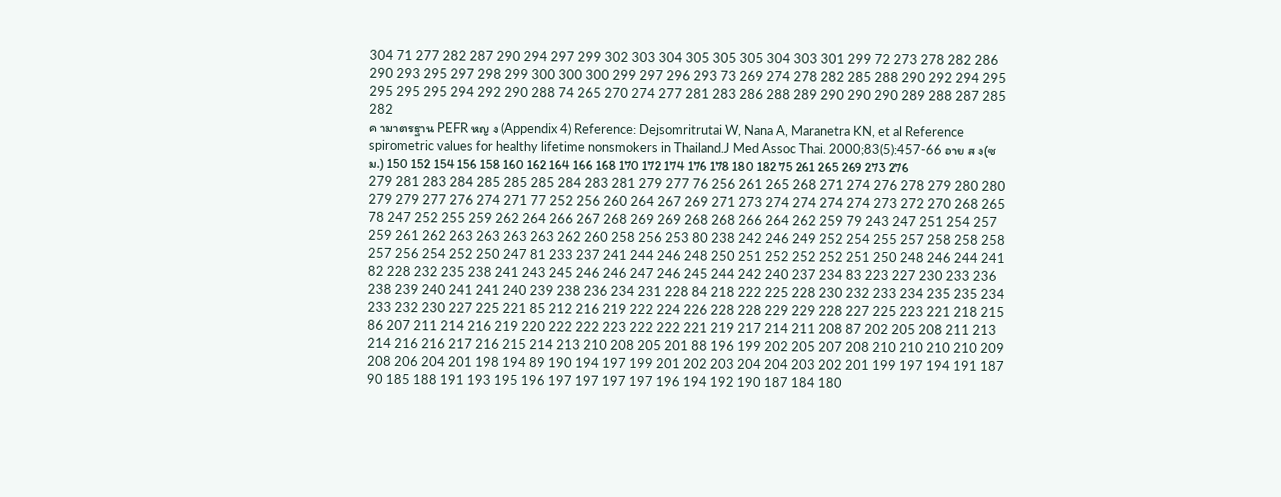304 71 277 282 287 290 294 297 299 302 303 304 305 305 305 304 303 301 299 72 273 278 282 286 290 293 295 297 298 299 300 300 300 299 297 296 293 73 269 274 278 282 285 288 290 292 294 295 295 295 295 294 292 290 288 74 265 270 274 277 281 283 286 288 289 290 290 290 289 288 287 285 282
ค ามาตรฐาน PEFR หญ ง (Appendix 4) Reference: Dejsomritrutai W, Nana A, Maranetra KN, et al Reference spirometric values for healthy lifetime nonsmokers in Thailand.J Med Assoc Thai. 2000;83(5):457-66 อาย ส ง(ซม.) 150 152 154 156 158 160 162 164 166 168 170 172 174 176 178 180 182 75 261 265 269 273 276 279 281 283 284 285 285 285 284 283 281 279 277 76 256 261 265 268 271 274 276 278 279 280 280 279 279 277 276 274 271 77 252 256 260 264 267 269 271 273 274 274 274 274 273 272 270 268 265 78 247 252 255 259 262 264 266 267 268 269 269 268 268 266 264 262 259 79 243 247 251 254 257 259 261 262 263 263 263 263 262 260 258 256 253 80 238 242 246 249 252 254 255 257 258 258 258 257 256 254 252 250 247 81 233 237 241 244 246 248 250 251 252 252 252 251 250 248 246 244 241 82 228 232 235 238 241 243 245 246 246 247 246 245 244 242 240 237 234 83 223 227 230 233 236 238 239 240 241 241 240 239 238 236 234 231 228 84 218 222 225 228 230 232 233 234 235 235 234 233 232 230 227 225 221 85 212 216 219 222 224 226 228 228 229 229 228 227 225 223 221 218 215 86 207 211 214 216 219 220 222 222 223 222 222 221 219 217 214 211 208 87 202 205 208 211 213 214 216 216 217 216 215 214 213 210 208 205 201 88 196 199 202 205 207 208 210 210 210 210 209 208 206 204 201 198 194 89 190 194 197 199 201 202 203 204 204 203 202 201 199 197 194 191 187 90 185 188 191 193 195 196 197 197 197 197 196 194 192 190 187 184 180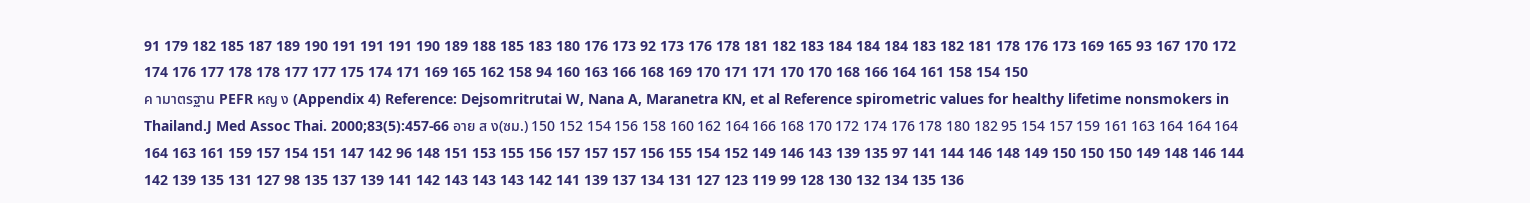91 179 182 185 187 189 190 191 191 191 190 189 188 185 183 180 176 173 92 173 176 178 181 182 183 184 184 184 183 182 181 178 176 173 169 165 93 167 170 172 174 176 177 178 178 177 177 175 174 171 169 165 162 158 94 160 163 166 168 169 170 171 171 170 170 168 166 164 161 158 154 150
ค ามาตรฐาน PEFR หญ ง (Appendix 4) Reference: Dejsomritrutai W, Nana A, Maranetra KN, et al Reference spirometric values for healthy lifetime nonsmokers in Thailand.J Med Assoc Thai. 2000;83(5):457-66 อาย ส ง(ซม.) 150 152 154 156 158 160 162 164 166 168 170 172 174 176 178 180 182 95 154 157 159 161 163 164 164 164 164 163 161 159 157 154 151 147 142 96 148 151 153 155 156 157 157 157 156 155 154 152 149 146 143 139 135 97 141 144 146 148 149 150 150 150 149 148 146 144 142 139 135 131 127 98 135 137 139 141 142 143 143 143 142 141 139 137 134 131 127 123 119 99 128 130 132 134 135 136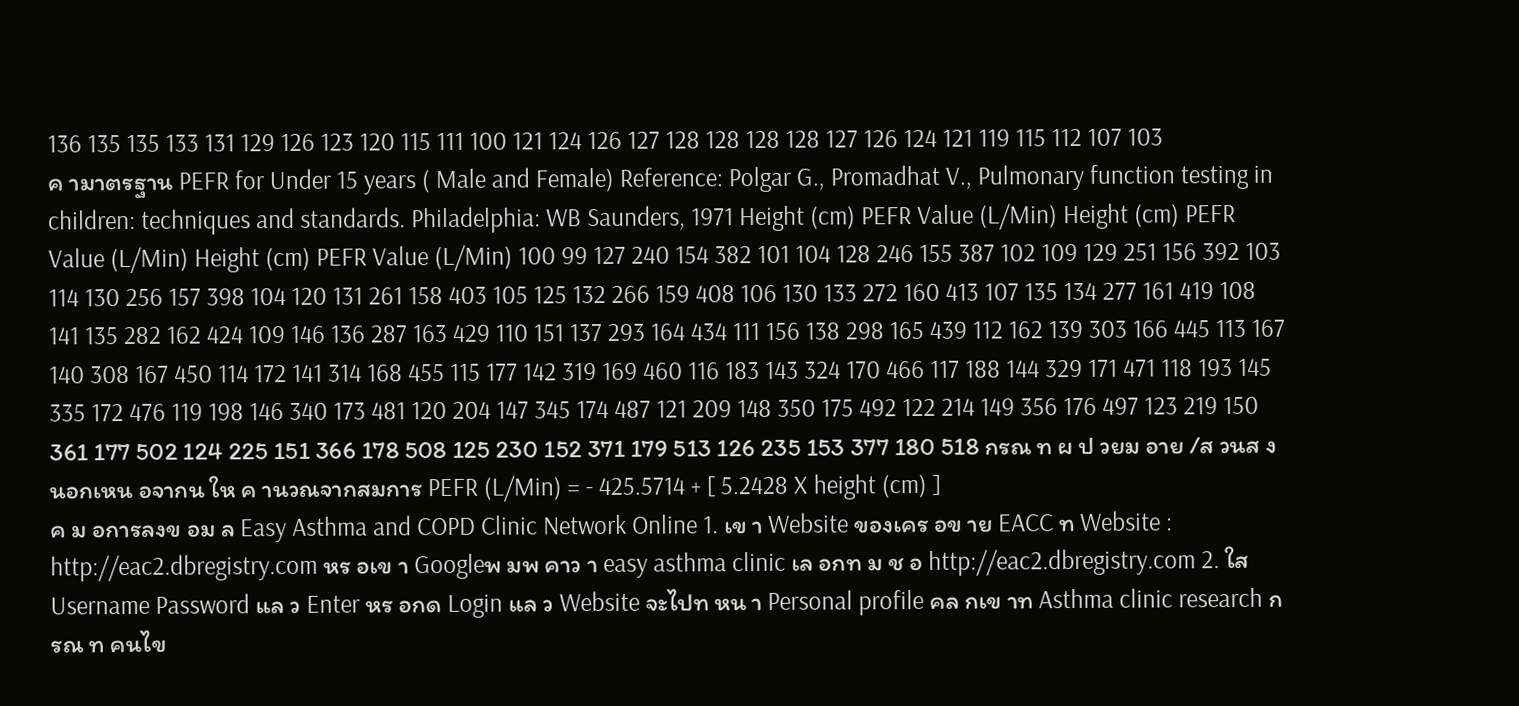136 135 135 133 131 129 126 123 120 115 111 100 121 124 126 127 128 128 128 128 127 126 124 121 119 115 112 107 103
ค ามาตรฐาน PEFR for Under 15 years ( Male and Female) Reference: Polgar G., Promadhat V., Pulmonary function testing in children: techniques and standards. Philadelphia: WB Saunders, 1971 Height (cm) PEFR Value (L/Min) Height (cm) PEFR Value (L/Min) Height (cm) PEFR Value (L/Min) 100 99 127 240 154 382 101 104 128 246 155 387 102 109 129 251 156 392 103 114 130 256 157 398 104 120 131 261 158 403 105 125 132 266 159 408 106 130 133 272 160 413 107 135 134 277 161 419 108 141 135 282 162 424 109 146 136 287 163 429 110 151 137 293 164 434 111 156 138 298 165 439 112 162 139 303 166 445 113 167 140 308 167 450 114 172 141 314 168 455 115 177 142 319 169 460 116 183 143 324 170 466 117 188 144 329 171 471 118 193 145 335 172 476 119 198 146 340 173 481 120 204 147 345 174 487 121 209 148 350 175 492 122 214 149 356 176 497 123 219 150 361 177 502 124 225 151 366 178 508 125 230 152 371 179 513 126 235 153 377 180 518 กรณ ท ผ ป วยม อาย /ส วนส งนอกเหน อจากน ให ค านวณจากสมการ PEFR (L/Min) = - 425.5714 + [ 5.2428 X height (cm) ]
ค ม อการลงข อม ล Easy Asthma and COPD Clinic Network Online 1. เข า Website ของเคร อข าย EACC ท Website : http://eac2.dbregistry.com หร อเข า Googleพ มพ คาว า easy asthma clinic เล อกท ม ช อ http://eac2.dbregistry.com 2. ใส Username Password แล ว Enter หร อกด Login แล ว Website จะไปท หน า Personal profile คล กเข าท Asthma clinic research กรณ ท คนไข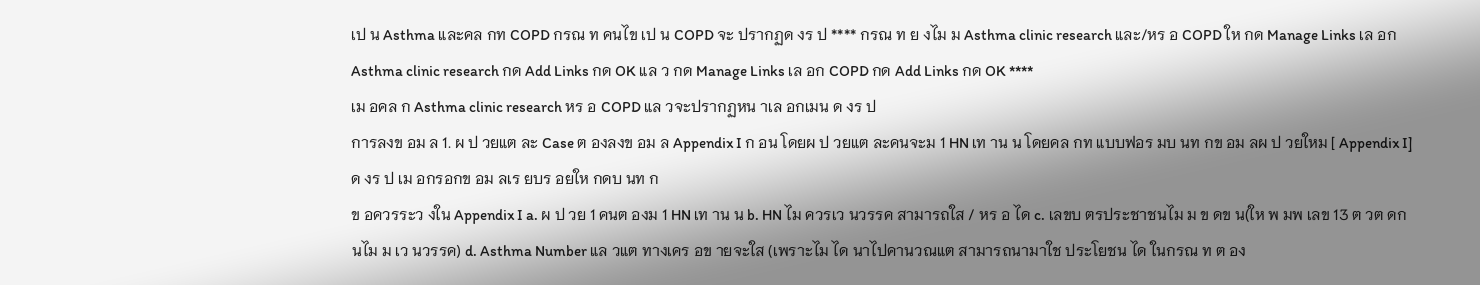เป น Asthma และคล กท COPD กรณ ท คนไข เป น COPD จะ ปรากฏด งร ป **** กรณ ท ย งไม ม Asthma clinic research และ/หร อ COPD ให กด Manage Links เล อก Asthma clinic research กด Add Links กด OK แล ว กด Manage Links เล อก COPD กด Add Links กด OK ****
เม อคล ก Asthma clinic research หร อ COPD แล วจะปรากฏหน าเล อกเมน ด งร ป
การลงข อม ล 1. ผ ป วยแต ละ Case ต องลงข อม ล Appendix I ก อน โดยผ ป วยแต ละคนจะม 1 HN เท าน น โดยคล กท แบบฟอร มบ นท กข อม ลผ ป วยใหม [ Appendix I] ด งร ป เม อกรอกข อม ลเร ยบร อยให กดบ นท ก
ข อควรระว งใน Appendix I a. ผ ป วย 1 คนต องม 1 HN เท าน น b. HN ไม ควรเว นวรรค สามารถใส / หร อ ได c. เลขบ ตรประชาชนไม ม ข ดข น(ให พ มพ เลข 13 ต วต ดก นไม ม เว นวรรค) d. Asthma Number แล วแต ทางเคร อข ายจะใส (เพราะไม ได นาไปคานวณแต สามารถนามาใช ประโยชน ได ในกรณ ท ต อง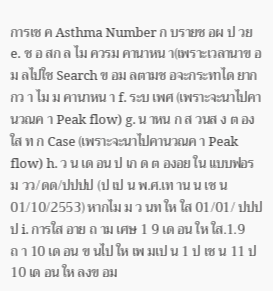การเช ค Asthma Number ก บรายช อผ ป วย e. ช อ สก ล ไม ควรม คานาหน า(เพราะเวลานาข อม ลไปใช Search ข อม ลตามช อจะกระทาได ยากกว า ไม ม คานาหน า f. ระบ เพศ (เพราะจะนาไปคานวณค า Peak flow) g. น าหน ก ส วนส ง ต องใส ท ก Case (เพราะจะนาไปคานวณค า Peak flow) h. ว น เด อน ป เก ด ต องอย ใน แบบฟอร ม วว/ดด/ปปปป (ป เป น พ.ศ.เท าน น เช น 01/10/2553) หากไม ม ว นท ให ใส 01/01/ ปปปป i. การใส อาย ถ าม เศษ 1 9 เด อน ให ใส.1.9 ถ า 10 เด อน ข นไป ให เพ มเป น 1 ป เช น 11 ป 10 เด อน ให ลงข อม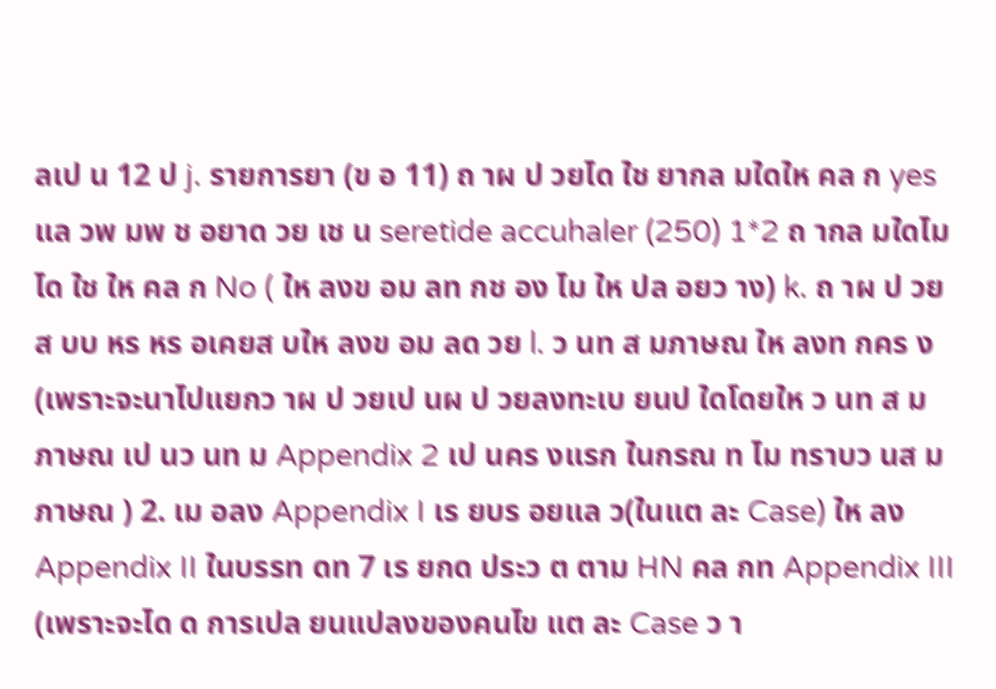ลเป น 12 ป j. รายการยา (ข อ 11) ถ าผ ป วยได ใช ยากล มใดให คล ก yes แล วพ มพ ช อยาด วย เช น seretide accuhaler (250) 1*2 ถ ากล มใดไม ได ใช ให คล ก No ( ให ลงข อม ลท กช อง ไม ให ปล อยว าง) k. ถ าผ ป วยส บบ หร หร อเคยส บให ลงข อม ลด วย l. ว นท ส มภาษณ ให ลงท กคร ง(เพราะจะนาไปแยกว าผ ป วยเป นผ ป วยลงทะเบ ยนป ใดโดยให ว นท ส มภาษณ เป นว นท ม Appendix 2 เป นคร งแรก ในกรณ ท ไม ทราบว นส มภาษณ ) 2. เม อลง Appendix I เร ยบร อยแล ว(ในแต ละ Case) ให ลง Appendix II ในบรรท ดท 7 เร ยกด ประว ต ตาม HN คล กท Appendix III (เพราะจะได ด การเปล ยนแปลงของคนไข แต ละ Case ว า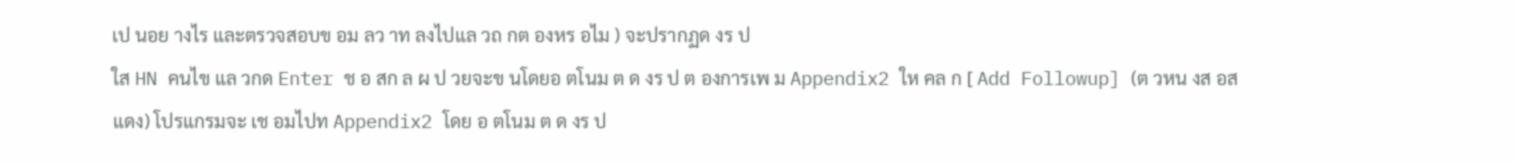เป นอย างไร และตรวจสอบข อม ลว าท ลงไปแล วถ กต องหร อไม ) จะปรากฏด งร ป
ใส HN คนไข แล วกด Enter ช อ สก ล ผ ป วยจะข นโดยอ ตโนม ต ด งร ป ต องการเพ ม Appendix2 ให คล ก [ Add Followup] (ต วหน งส อส แดง) โปรแกรมจะ เช อมไปท Appendix2 โดย อ ตโนม ต ด งร ป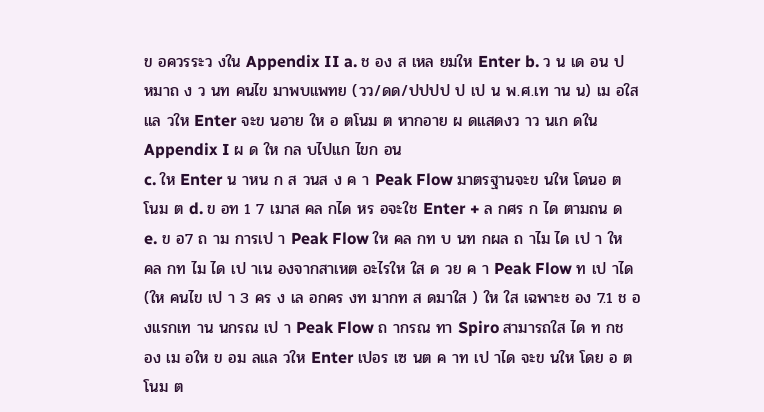ข อควรระว งใน Appendix II a. ช อง ส เหล ยมให Enter b. ว น เด อน ป หมาถ ง ว นท คนไข มาพบแพทย (วว/ดด/ปปปป ป เป น พ.ศ.เท าน น) เม อใส แล วให Enter จะข นอาย ให อ ตโนม ต หากอาย ผ ดแสดงว าว นเก ดใน Appendix I ผ ด ให กล บไปแก ไขก อน
c. ให Enter น าหน ก ส วนส ง ค า Peak Flow มาตรฐานจะข นให โดนอ ตโนม ต d. ข อท 1 7 เมาส คล กได หร อจะใช Enter + ล กศร ก ได ตามถน ด e. ข อ7 ถ าม การเป า Peak Flow ให คล กท บ นท กผล ถ าไม ได เป า ให คล กท ไม ได เป าเน องจากสาเหต อะไรให ใส ด วย ค า Peak Flow ท เป าได (ให คนไข เป า 3 คร ง เล อกคร งท มากท ส ดมาใส ) ให ใส เฉพาะช อง 7.1 ช องแรกเท าน นกรณ เป า Peak Flow ถ ากรณ ทา Spiro สามารถใส ได ท กช อง เม อให ข อม ลแล วให Enter เปอร เซ นต ค าท เป าได จะข นให โดย อ ตโนม ต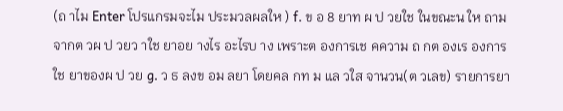(ถ าไม Enter โปรแกรมจะไม ประมวลผลให ) f. ข อ 8 ยาท ผ ป วยใช ในขณะน ให ถามจากต วผ ป วยว าใช ยาอย างไร อะไรบ าง เพราะต องการเช คความ ถ กต องเร องการใช ยาของผ ป วย g. ว ธ ลงข อม ลยา โดยคล กท ม แล วใส จานวน(ต วเลข) รายการยา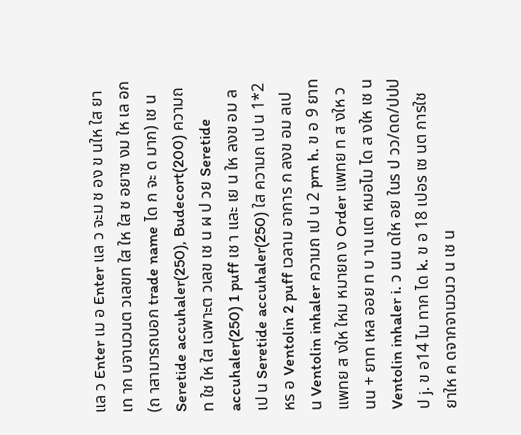แล ว Enter เม อ Enter แล ว จะม ช อง ข นให ใส ยาเท าก บจานวนต วเลขท ใส ให ใส ช อยาซ งม ให เล อก (ถ าสามารถบอก trade name ได ก จะ ด มาก) เช น Seretide accuhaler(250), Budecort(200) ความถ ท ใช ให ใส เฉพาะต วเลข เช น ผ ป วย Seretide accuhaler(250) 1 puff เช า และ เย น ให ลงข อม ลเป น Seretide accuhaler(250) ใส ความถ เป น 1*2 หร อ Ventolin 2 puff เวลาม อาการ ก ลงข อม ลเป น Ventolin inhaler ความถ เป น 2 prn h. ข อ 9 ยาท แพทย ส งให ใหม หมายถ ง Order แพทย ท ส งให ว นน + ยาท เหล ออย ท บ าน แต หมอไม ได ส งให เช น Ventolin inhaler i. ว นน ดให อย ในร ป วว/ดด/ปปปป j. ข อ14 ไม ทาก ได k. ข อ 18 เปอร เซ นต การใช ยาให ค ดจากจานวนว น เช น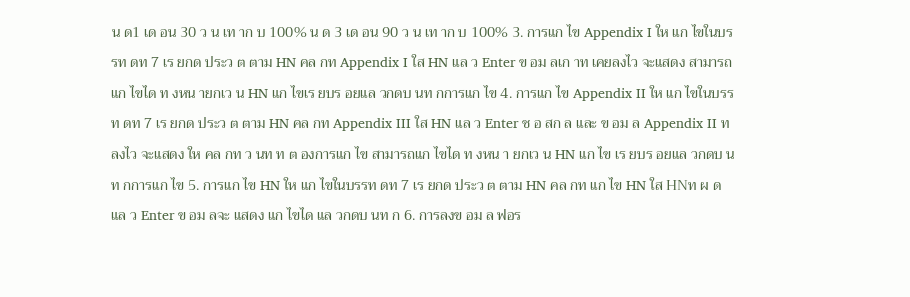น ด1 เด อน 30 ว น เท าก บ 100% น ด 3 เด อน 90 ว น เท าก บ 100% 3. การแก ไข Appendix I ให แก ไขในบรรท ดท 7 เร ยกด ประว ต ตาม HN คล กท Appendix I ใส HN แล ว Enter ข อม ลเก าท เคยลงไว จะแสดง สามารถแก ไขได ท งหน ายกเว น HN แก ไขเร ยบร อยแล วกดบ นท กการแก ไข 4. การแก ไข Appendix II ให แก ไขในบรรท ดท 7 เร ยกด ประว ต ตาม HN คล กท Appendix III ใส HN แล ว Enter ช อ สก ล และ ข อม ล Appendix II ท ลงไว จะแสดง ให คล กท ว นท ท ต องการแก ไข สามารถแก ไขได ท งหน า ยกเว น HN แก ไข เร ยบร อยแล วกดบ นท กการแก ไข 5. การแก ไข HN ให แก ไขในบรรท ดท 7 เร ยกด ประว ต ตาม HN คล กท แก ไข HN ใส HNท ผ ด แล ว Enter ข อม ลจะ แสดง แก ไขได แล วกดบ นท ก 6. การลงข อม ล ฟอร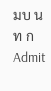มบ นท ก Admit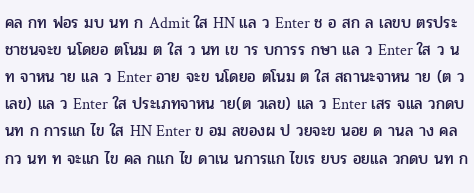คล กท ฟอร มบ นท ก Admit ใส HN แล ว Enter ช อ สก ล เลขบ ตรประชาชนจะข นโดยอ ตโนม ต ใส ว นท เข าร บการร กษา แล ว Enter ใส ว นท จาหน าย แล ว Enter อาย จะข นโดยอ ตโนม ต ใส สถานะจาหน าย (ต วเลข) แล ว Enter ใส ประเภทจาหน าย(ต วเลข) แล ว Enter เสร จแล วกดบ นท ก การแก ไข ใส HN Enter ข อม ลของผ ป วยจะข นอย ด านล าง คล กว นท ท จะแก ไข คล กแก ไข ดาเน นการแก ไขเร ยบร อยแล วกดบ นท ก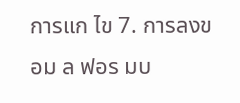การแก ไข 7. การลงข อม ล ฟอร มบ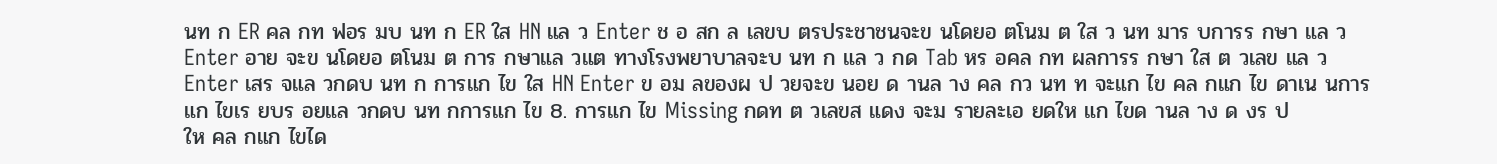นท ก ER คล กท ฟอร มบ นท ก ER ใส HN แล ว Enter ช อ สก ล เลขบ ตรประชาชนจะข นโดยอ ตโนม ต ใส ว นท มาร บการร กษา แล ว Enter อาย จะข นโดยอ ตโนม ต การ กษาแล วแต ทางโรงพยาบาลจะบ นท ก แล ว กด Tab หร อคล กท ผลการร กษา ใส ต วเลข แล ว Enter เสร จแล วกดบ นท ก การแก ไข ใส HN Enter ข อม ลของผ ป วยจะข นอย ด านล าง คล กว นท ท จะแก ไข คล กแก ไข ดาเน นการแก ไขเร ยบร อยแล วกดบ นท กการแก ไข 8. การแก ไข Missing กดท ต วเลขส แดง จะม รายละเอ ยดให แก ไขด านล าง ด งร ป
ให คล กแก ไขได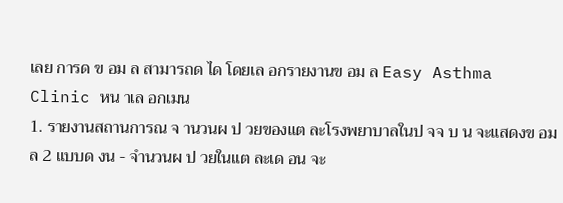เลย การด ข อม ล สามารถด ได โดยเล อกรายงานข อม ล Easy Asthma Clinic หน าเล อกเมน
1. รายงานสถานการณ จ านวนผ ป วยของแต ละโรงพยาบาลในป จจ บ น จะแสดงข อม ล 2 แบบด งน - จำนวนผ ป วยในแต ละเด อน จะ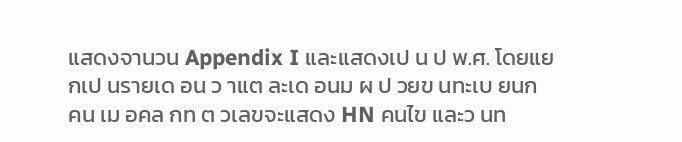แสดงจานวน Appendix I และแสดงเป น ป พ.ศ. โดยแยกเป นรายเด อน ว าแต ละเด อนม ผ ป วยข นทะเบ ยนก คน เม อคล กท ต วเลขจะแสดง HN คนไข และว นท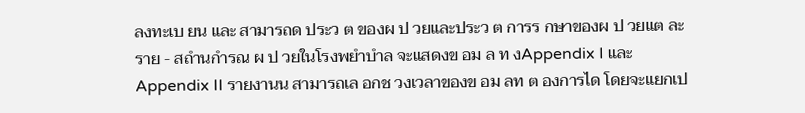ลงทะเบ ยน และ สามารถด ประว ต ของผ ป วยและประว ต การร กษาของผ ป วยแต ละราย - สถำนกำรณ ผ ป วยในโรงพยำบำล จะแสดงข อม ล ท งAppendix I และ Appendix II รายงานน สามารถเล อกช วงเวลาของข อม ลท ต องการได โดยจะแยกเป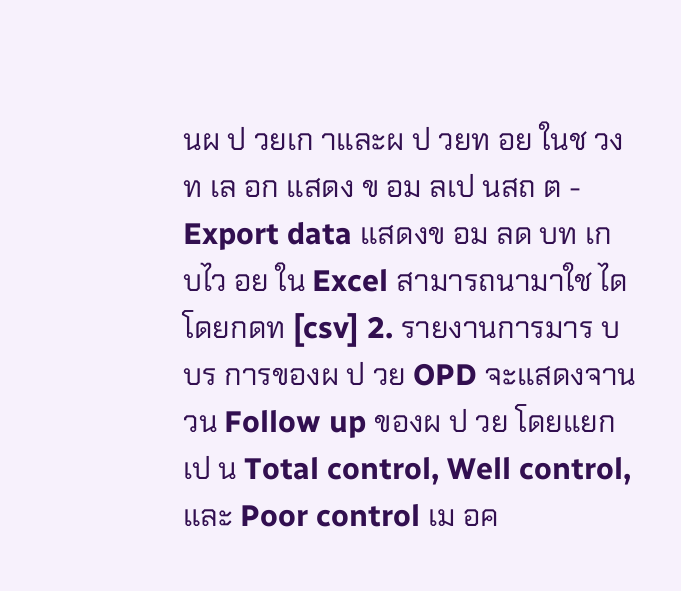นผ ป วยเก าและผ ป วยท อย ในช วงท เล อก แสดง ข อม ลเป นสถ ต - Export data แสดงข อม ลด บท เก บไว อย ใน Excel สามารถนามาใช ได โดยกดท [csv] 2. รายงานการมาร บบร การของผ ป วย OPD จะแสดงจานวน Follow up ของผ ป วย โดยแยกเป น Total control, Well control,และ Poor control เม อค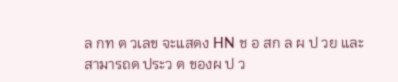ล กท ต วเลข จะแสดง HN ช อ สก ล ผ ป วย และสามารถด ประว ต ของผ ป ว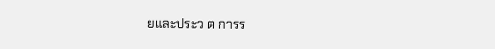ยและประว ต การร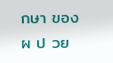กษา ของผ ป วย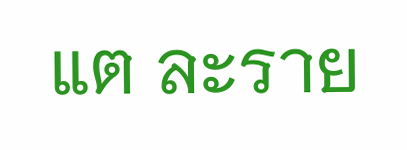แต ละราย